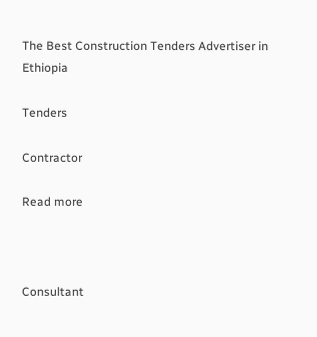The Best Construction Tenders Advertiser in Ethiopia

Tenders

Contractor

Read more



Consultant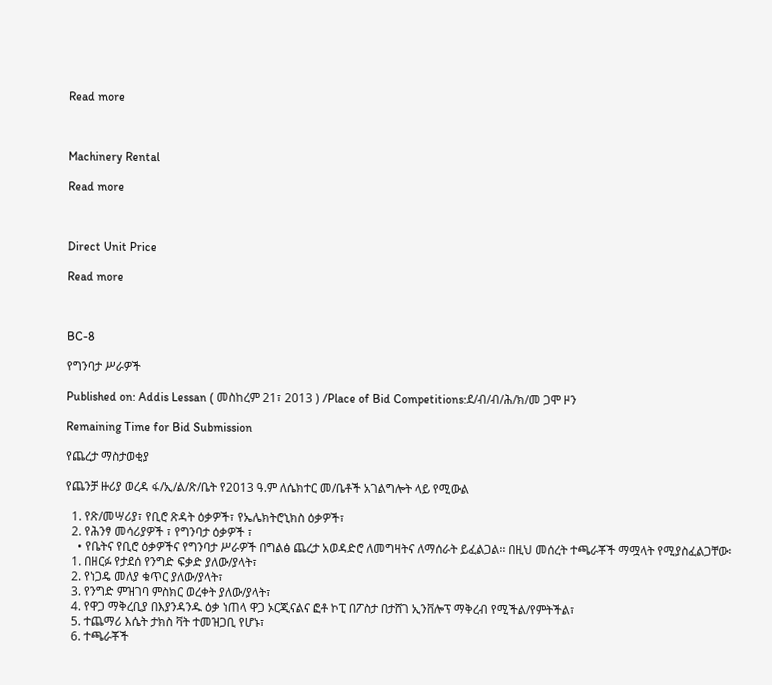Read more



Machinery Rental

Read more



Direct Unit Price

Read more



BC-8

የግንባታ ሥራዎች

Published on: Addis Lessan ( መስከረም 21፣ 2013 ) /Place of Bid Competitions:ደ/ብ/ብ/ሕ/ክ/መ ጋሞ ዞን

Remaining Time for Bid Submission

የጨረታ ማስታወቂያ

የጨንቻ ዙሪያ ወረዳ ፋ/ኢ/ል/ጽ/ቤት የ2013 ዓ.ም ለሴክተር መ/ቤቶች አገልግሎት ላይ የሚውል

  1. የጽ/መሣሪያ፣ የቢሮ ጽዳት ዕቃዎች፣ የኤሌክትሮኒክስ ዕቃዎች፣
  2. የሕንፃ መሳሪያዎች ፣ የግንባታ ዕቃዎች ፣
    • የቤትና የቢሮ ዕቃዎችና የግንባታ ሥራዎች በግልፅ ጨረታ አወዳድሮ ለመግዛትና ለማሰራት ይፈልጋል፡፡ በዚህ መሰረት ተጫራቾች ማሟላት የሚያስፈልጋቸው፡
  1. በዘርፉ የታደሰ የንግድ ፍቃድ ያለው/ያላት፣
  2. የነጋዴ መለያ ቁጥር ያለው/ያላት፣
  3. የንግድ ምዝገባ ምስክር ወረቀት ያለው/ያላት፣
  4. የዋጋ ማቅረቢያ በእያንዳንዱ ዕቃ ነጠላ ዋጋ ኦርጂናልና ፎቶ ኮፒ በፖስታ በታሸገ ኢንቨሎፕ ማቅረብ የሚችል/የምትችል፣
  5. ተጨማሪ እሴት ታክስ ቫት ተመዝጋቢ የሆኑ፣
  6. ተጫራቾች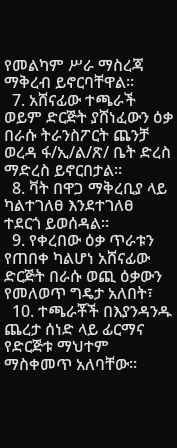የመልካም ሥራ ማስረጃ ማቅረብ ይኖርባቸዋል፡፡
  7. አሸናፊው ተጫራች ወይም ድርጅት ያሸነፈውን ዕቃ በራሱ ትራንስፖርት ጨንቻ ወረዳ ፋ/ኢ/ል/ጽ/ ቤት ድረስ ማድረስ ይኖርበታል፡፡
  8. ቫት በዋጋ ማቅረቢያ ላይ ካልተገለፀ እንደተገለፀ ተደርጎ ይወሰዳል፡፡
  9. የቀረበው ዕቃ ጥራቱን የጠበቀ ካልሆነ አሸናፊው ድርጅት በራሱ ወጪ ዕቃውን የመለወጥ ግዴታ አለበት፣
  10. ተጫራቾች በእያንዳንዱ ጨረታ ሰነድ ላይ ፊርማና የድርጅቱ ማህተም ማስቀመጥ አለባቸው፡፡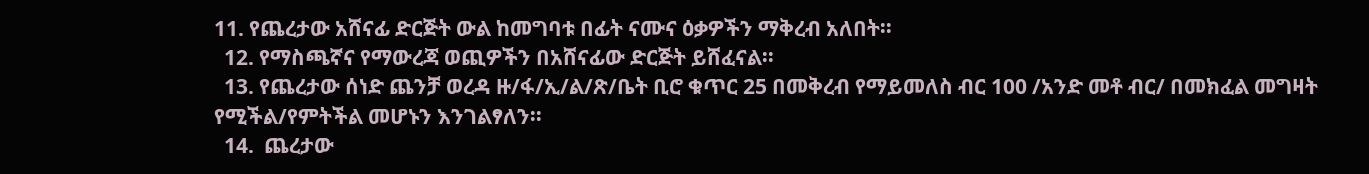11. የጨረታው አሸናፊ ድርጅት ውል ከመግባቱ በፊት ናሙና ዕቃዎችን ማቅረብ አለበት፡፡
  12. የማስጫኛና የማውረጃ ወጪዎችን በአሸናፊው ድርጅት ይሸፈናል፡፡
  13. የጨረታው ሰነድ ጨንቻ ወረዳ ዙ/ፋ/ኢ/ል/ጽ/ቤት ቢሮ ቁጥር 25 በመቅረብ የማይመለስ ብር 100 /አንድ መቶ ብር/ በመክፈል መግዛት የሚችል/የምትችል መሆኑን እንገልፃለን፡፡
  14.  ጨረታው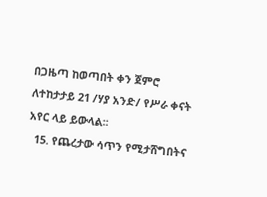በጋዜጣ ከወጣበት ቀን ጀምሮ ለተከታታይ 21 /ሃያ አንድ/ የሥራ ቀናት አየር ላይ ይውላል፡፡
  15. የጨረታው ሳጥን የሚታሸግበትና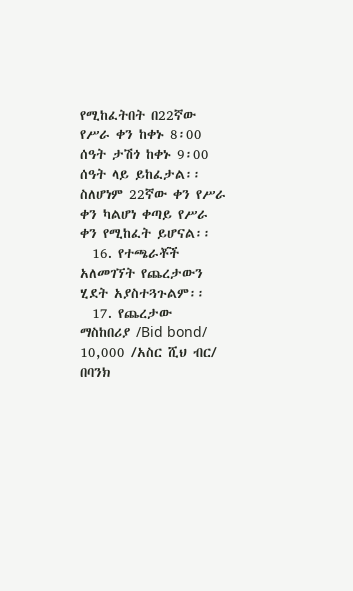የሚከፈትበት በ22ኛው የሥራ ቀን ከቀኑ 8፡00 ሰዓት ታሽጎ ከቀኑ 9፡00 ሰዓት ላይ ይከፈታል፡፡ ስለሆነም 22ኛው ቀን የሥራ ቀን ካልሆነ ቀጣይ የሥራ ቀን የሚከፈት ይሆናል፡፡
  16. የተጫራቾች አለመገኘት የጨረታውን ሂደት አያስተጓጉልም፡፡
  17. የጨረታው ማስከበሪያ /Bid bond/ 10,000 /አስር ሺህ ብር/ በባንክ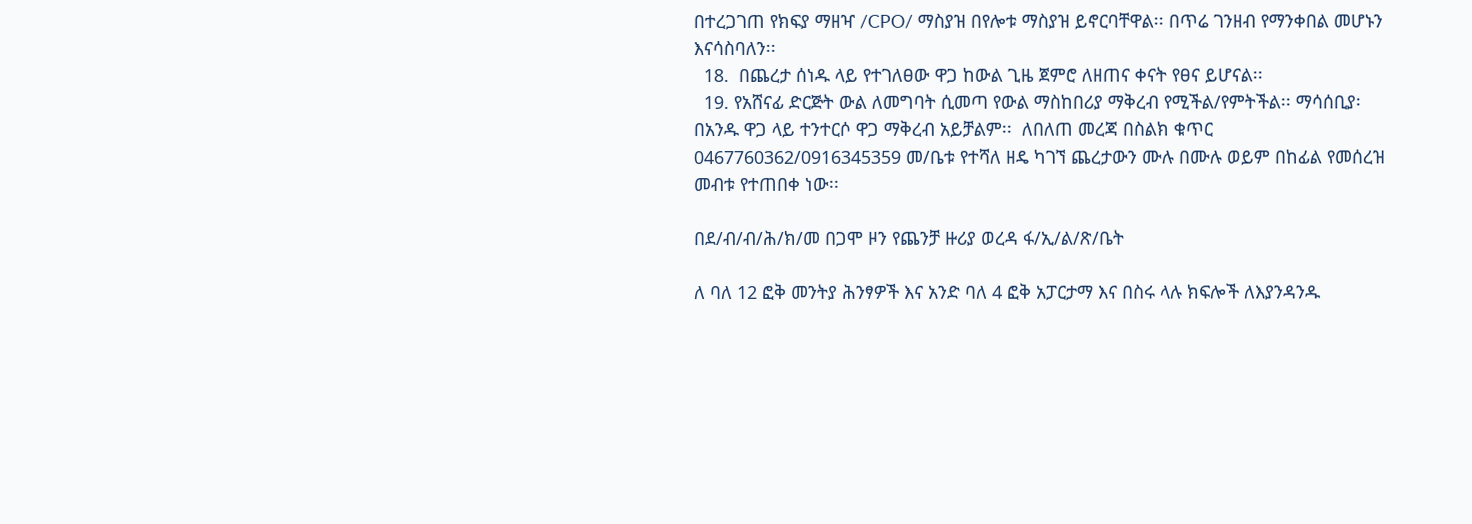በተረጋገጠ የክፍያ ማዘዣ /CPO/ ማስያዝ በየሎቱ ማስያዝ ይኖርባቸዋል፡፡ በጥሬ ገንዘብ የማንቀበል መሆኑን እናሳስባለን፡፡
  18.  በጨረታ ሰነዱ ላይ የተገለፀው ዋጋ ከውል ጊዜ ጀምሮ ለዘጠና ቀናት የፀና ይሆናል፡፡
  19. የአሸናፊ ድርጅት ውል ለመግባት ሲመጣ የውል ማስከበሪያ ማቅረብ የሚችል/የምትችል፡፡ ማሳሰቢያ፡በአንዱ ዋጋ ላይ ተንተርሶ ዋጋ ማቅረብ አይቻልም፡፡  ለበለጠ መረጃ በስልክ ቁጥር 0467760362/0916345359 መ/ቤቱ የተሻለ ዘዴ ካገኘ ጨረታውን ሙሉ በሙሉ ወይም በከፊል የመሰረዝ መብቱ የተጠበቀ ነው፡፡

በደ/ብ/ብ/ሕ/ክ/መ በጋሞ ዞን የጨንቻ ዙሪያ ወረዳ ፋ/ኢ/ል/ጽ/ቤት

ለ ባለ 12 ፎቅ መንትያ ሕንፃዎች እና አንድ ባለ 4 ፎቅ አፓርታማ እና በስሩ ላሉ ክፍሎች ለእያንዳንዱ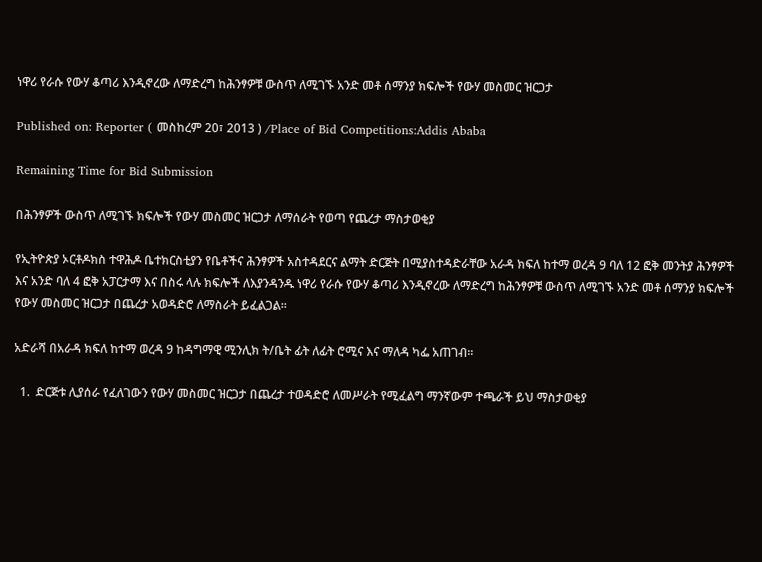ነዋሪ የራሱ የውሃ ቆጣሪ እንዲኖረው ለማድረግ ከሕንፃዎቹ ውስጥ ለሚገኙ አንድ መቶ ሰማንያ ክፍሎች የውሃ መስመር ዝርጋታ

Published on: Reporter ( መስከረም 20፣ 2013 ) /Place of Bid Competitions:Addis Ababa

Remaining Time for Bid Submission

በሕንፃዎች ውስጥ ለሚገኙ ክፍሎች የውሃ መስመር ዝርጋታ ለማሰራት የወጣ የጨረታ ማስታወቂያ

የኢትዮጵያ ኦርቶዶክስ ተዋሕዶ ቤተክርስቲያን የቤቶችና ሕንፃዎች አስተዳደርና ልማት ድርጅት በሚያስተዳድራቸው አራዳ ክፍለ ከተማ ወረዳ 9 ባለ 12 ፎቅ መንትያ ሕንፃዎች እና አንድ ባለ 4 ፎቅ አፓርታማ እና በስሩ ላሉ ክፍሎች ለእያንዳንዱ ነዋሪ የራሱ የውሃ ቆጣሪ እንዲኖረው ለማድረግ ከሕንፃዎቹ ውስጥ ለሚገኙ አንድ መቶ ሰማንያ ክፍሎች የውሃ መስመር ዝርጋታ በጨረታ አወዳድሮ ለማስራት ይፈልጋል፡፡

አድራሻ በአራዳ ክፍለ ከተማ ወረዳ 9 ከዳግማዊ ሚንሊክ ት/ቤት ፊት ለፊት ሮሚና እና ማለዳ ካፌ አጠገብ፡፡

  1.  ድርጅቱ ሊያሰራ የፈለገውን የውሃ መስመር ዝርጋታ በጨረታ ተወዳድሮ ለመሥራት የሚፈልግ ማንኛውም ተጫራች ይህ ማስታወቂያ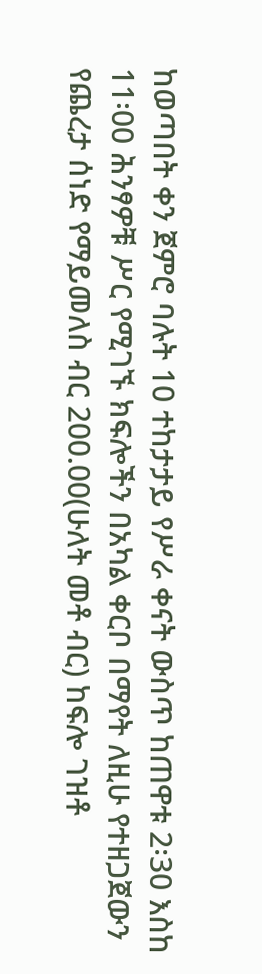ከወጣበት ቀን ጀምሮ ባሉት 10 ተከታታይ የሥራ ቀናት ውስጥ ከጠዋቱ 2፡30 እስከ 11፡00 ሕንፃዎቹ ሥር የሚገኙ ክፍሎችን በአካል ቀርቦ በማየት ለዚሁ የተዘጋጀውን የጨረታ ሰነድ የማይመለስ ብር 200.00(ሁለት መቶ ብር) ከፍሎ ገዝቶ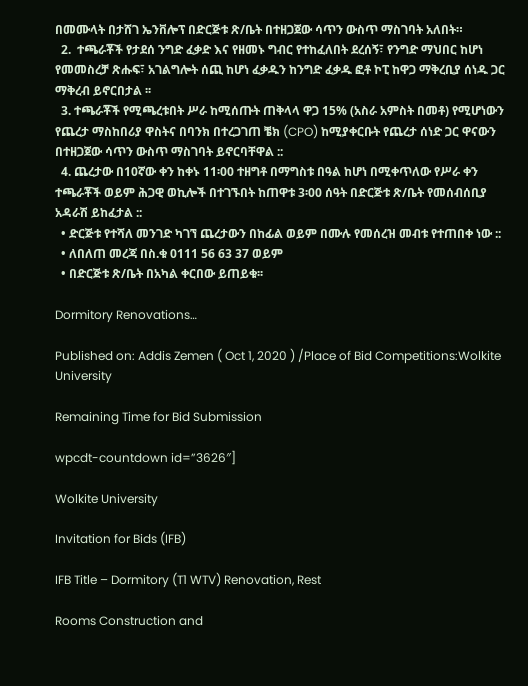በመሙላት በታሸገ ኤንቨሎፕ በድርጅቱ ጽ/ቤት በተዘጋጀው ሳጥን ውስጥ ማስገባት አለበት።
  2.  ተጫራቾች የታደሰ ንግድ ፈቃድ እና የዘመኑ ግብር የተከፈለበት ደረሰኝ፣ የንግድ ማህበር ከሆነ የመመስረቻ ጽሑፍ፣ አገልግሎት ሰጪ ከሆነ ፈቃዱን ከንግድ ፈቃዱ ፎቶ ኮፒ ከዋጋ ማቅረቢያ ሰነዱ ጋር ማቅረብ ይኖርበታል ፡፡
  3. ተጫራቾች የሚጫረቱበት ሥራ ከሚሰጡት ጠቅላላ ዋጋ 15% (አስራ አምስት በመቶ) የሚሆነውን የጨረታ ማስከበሪያ ዋስትና በባንክ በተረጋገጠ ቼክ (CPO) ከሚያቀርቡት የጨረታ ሰነድ ጋር ዋናውን በተዘጋጀው ሳጥን ውስጥ ማስገባት ይኖርባቸዋል ::
  4. ጨረታው በ10ኛው ቀን ከቀኑ 11፡00 ተዘግቶ በማግስቱ በዓል ከሆነ በሚቀጥለው የሥራ ቀን ተጫራቾች ወይም ሕጋዊ ወኪሎች በተገኙበት ከጠዋቱ 3፡00 ሰዓት በድርጅቱ ጽ/ቤት የመሰብሰቢያ አዳራሽ ይከፈታል ::
  • ድርጅቱ የተሻለ መንገድ ካገኘ ጨረታውን በከፊል ወይም በሙሉ የመሰረዝ መብቱ የተጠበቀ ነው ::
  • ለበለጠ መረጃ በስ.ቁ 0111 56 63 37 ወይም
  • በድርጅቱ ጽ/ቤት በአካል ቀርበው ይጠይቁ፡፡

Dormitory Renovations…

Published on: Addis Zemen ( Oct 1, 2020 ) /Place of Bid Competitions:Wolkite University

Remaining Time for Bid Submission

wpcdt-countdown id=”3626″]

Wolkite University

Invitation for Bids (IFB)

IFB Title – Dormitory (T1 WTV) Renovation, Rest

Rooms Construction and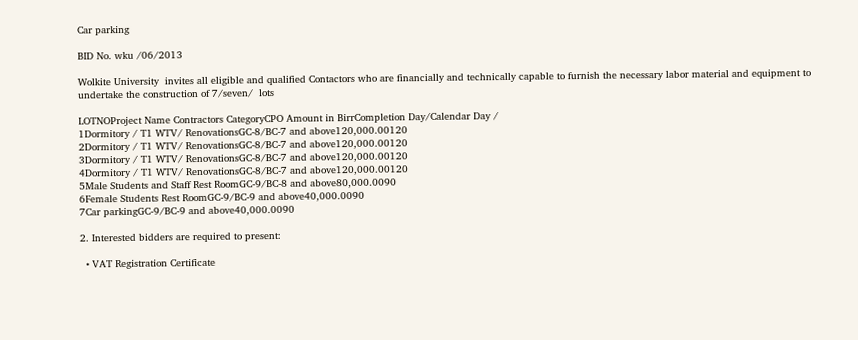Car parking

BID No. wku /06/2013

Wolkite University  invites all eligible and qualified Contactors who are financially and technically capable to furnish the necessary labor material and equipment to undertake the construction of 7/seven/  lots

LOTNOProject Name Contractors CategoryCPO Amount in BirrCompletion Day/Calendar Day /
1Dormitory / T1 WTV/ RenovationsGC-8/BC-7 and above120,000.00120
2Dormitory / T1 WTV/ RenovationsGC-8/BC-7 and above120,000.00120
3Dormitory / T1 WTV/ RenovationsGC-8/BC-7 and above120,000.00120
4Dormitory / T1 WTV/ RenovationsGC-8/BC-7 and above120,000.00120
5Male Students and Staff Rest RoomGC-9/BC-8 and above80,000.0090
6Female Students Rest RoomGC-9/BC-9 and above40,000.0090
7Car parkingGC-9/BC-9 and above40,000.0090

2. Interested bidders are required to present:

  • VAT Registration Certificate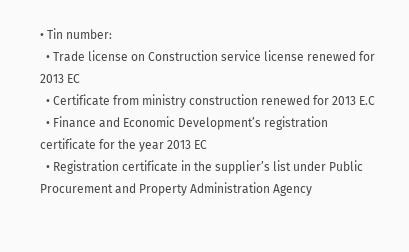• Tin number:
  • Trade license on Construction service license renewed for 2013 EC
  • Certificate from ministry construction renewed for 2013 E.C
  • Finance and Economic Development’s registration certificate for the year 2013 EC
  • Registration certificate in the supplier’s list under Public Procurement and Property Administration Agency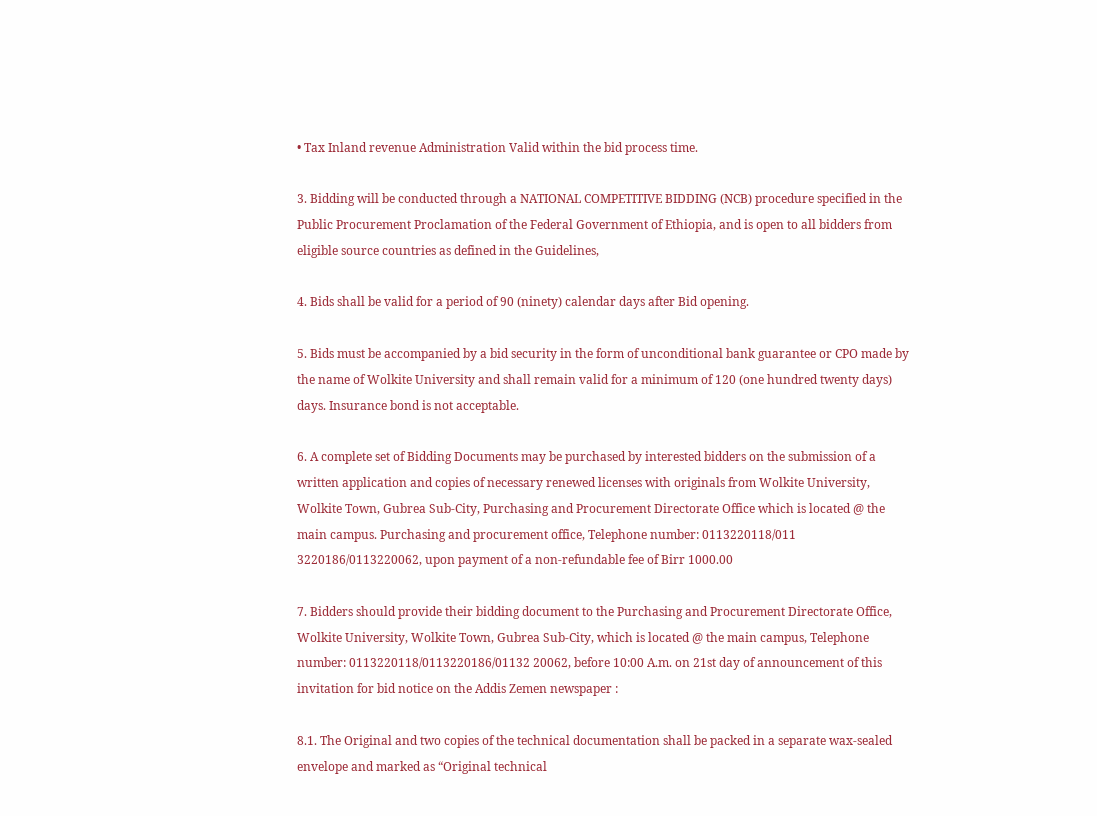• Tax Inland revenue Administration Valid within the bid process time.

3. Bidding will be conducted through a NATIONAL COMPETITIVE BIDDING (NCB) procedure specified in the Public Procurement Proclamation of the Federal Government of Ethiopia, and is open to all bidders from eligible source countries as defined in the Guidelines,

4. Bids shall be valid for a period of 90 (ninety) calendar days after Bid opening.

5. Bids must be accompanied by a bid security in the form of unconditional bank guarantee or CPO made by the name of Wolkite University and shall remain valid for a minimum of 120 (one hundred twenty days) days. Insurance bond is not acceptable.

6. A complete set of Bidding Documents may be purchased by interested bidders on the submission of a written application and copies of necessary renewed licenses with originals from Wolkite University, Wolkite Town, Gubrea Sub-City, Purchasing and Procurement Directorate Office which is located @ the main campus. Purchasing and procurement office, Telephone number: 0113220118/011 3220186/0113220062, upon payment of a non-refundable fee of Birr 1000.00

7. Bidders should provide their bidding document to the Purchasing and Procurement Directorate Office, Wolkite University, Wolkite Town, Gubrea Sub-City, which is located @ the main campus, Telephone number: 0113220118/0113220186/01132 20062, before 10:00 A.m. on 21st day of announcement of this invitation for bid notice on the Addis Zemen newspaper :

8.1. The Original and two copies of the technical documentation shall be packed in a separate wax-sealed envelope and marked as “Original technical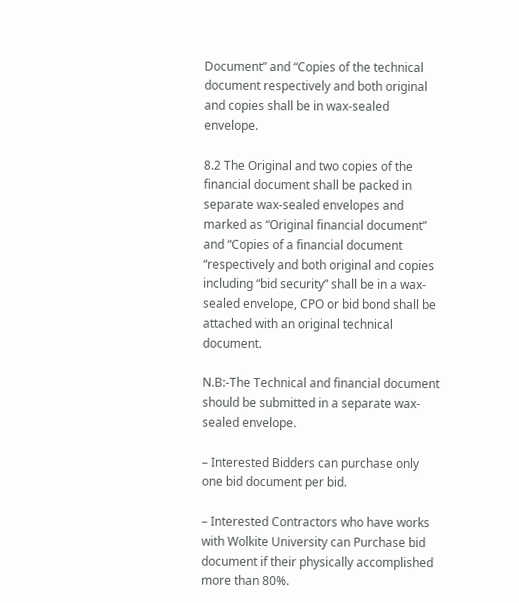Document” and “Copies of the technical document respectively and both original and copies shall be in wax-sealed envelope.

8.2 The Original and two copies of the financial document shall be packed in separate wax-sealed envelopes and marked as “Original financial document” and “Copies of a financial document “respectively and both original and copies including “bid security” shall be in a wax-sealed envelope, CPO or bid bond shall be attached with an original technical document.

N.B:-The Technical and financial document should be submitted in a separate wax-sealed envelope.

– Interested Bidders can purchase only one bid document per bid.

– Interested Contractors who have works with Wolkite University can Purchase bid document if their physically accomplished more than 80%.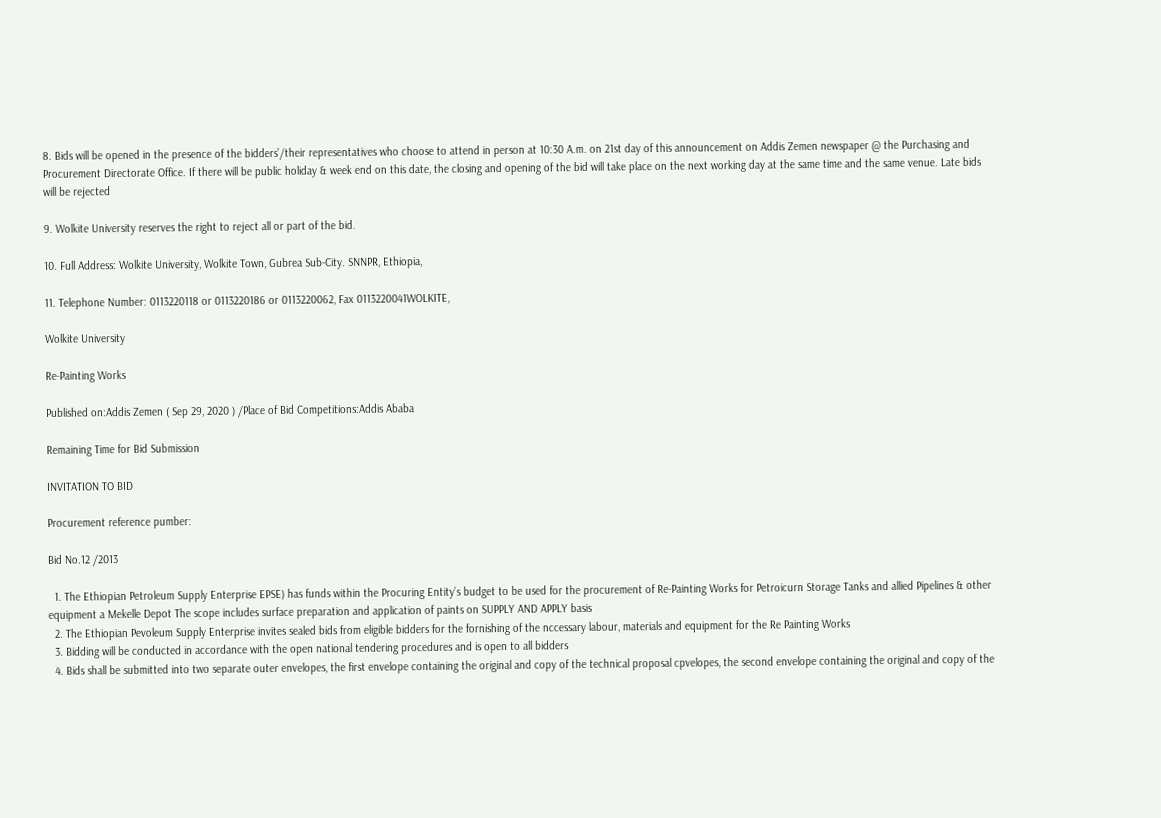8. Bids will be opened in the presence of the bidders’/their representatives who choose to attend in person at 10:30 A.m. on 21st day of this announcement on Addis Zemen newspaper @ the Purchasing and Procurement Directorate Office. If there will be public holiday & week end on this date, the closing and opening of the bid will take place on the next working day at the same time and the same venue. Late bids will be rejected

9. Wolkite University reserves the right to reject all or part of the bid.

10. Full Address: Wolkite University, Wolkite Town, Gubrea Sub-City. SNNPR, Ethiopia,

11. Telephone Number: 0113220118 or 0113220186 or 0113220062, Fax 0113220041WOLKITE,

Wolkite University

Re-Painting Works

Published on:Addis Zemen ( Sep 29, 2020 ) /Place of Bid Competitions:Addis Ababa

Remaining Time for Bid Submission

INVITATION TO BID

Procurement reference pumber:

Bid No.12 /2013

  1. The Ethiopian Petroleum Supply Enterprise EPSE) has funds within the Procuring Entity’s budget to be used for the procurement of Re-Painting Works for Petroicurn Storage Tanks and allied Pipelines & other equipment a Mekelle Depot The scope includes surface preparation and application of paints on SUPPLY AND APPLY basis
  2. The Ethiopian Pevoleum Supply Enterprise invites sealed bids from eligible bidders for the fornishing of the nccessary labour, materials and equipment for the Re Painting Works
  3. Bidding will be conducted in accordance with the open national tendering procedures and is open to all bidders
  4. Bids shall be submitted into two separate outer envelopes, the first envelope containing the original and copy of the technical proposal cpvelopes, the second envelope containing the original and copy of the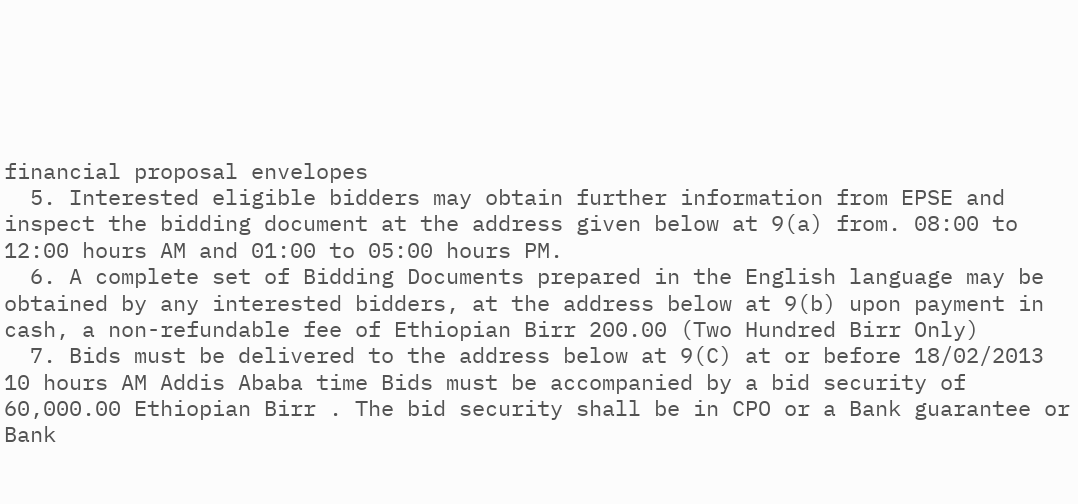financial proposal envelopes
  5. Interested eligible bidders may obtain further information from EPSE and inspect the bidding document at the address given below at 9(a) from. 08:00 to 12:00 hours AM and 01:00 to 05:00 hours PM.
  6. A complete set of Bidding Documents prepared in the English language may be obtained by any interested bidders, at the address below at 9(b) upon payment in cash, a non-refundable fee of Ethiopian Birr 200.00 (Two Hundred Birr Only)
  7. Bids must be delivered to the address below at 9(C) at or before 18/02/2013 10 hours AM Addis Ababa time Bids must be accompanied by a bid security of 60,000.00 Ethiopian Birr . The bid security shall be in CPO or a Bank guarantee or Bank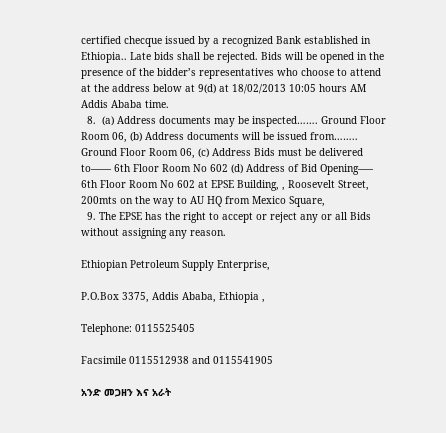certified checque issued by a recognized Bank established in Ethiopia.. Late bids shall be rejected. Bids will be opened in the presence of the bidder’s representatives who choose to attend at the address below at 9(d) at 18/02/2013 10:05 hours AM Addis Ababa time.
  8.  (a) Address documents may be inspected……. Ground Floor Room 06, (b) Address documents will be issued from…….. Ground Floor Room 06, (c) Address Bids must be delivered to—— 6th Floor Room No 602 (d) Address of Bid Opening—– 6th Floor Room No 602 at EPSE Building, , Roosevelt Street, 200mts on the way to AU HQ from Mexico Square,
  9. The EPSE has the right to accept or reject any or all Bids without assigning any reason.

Ethiopian Petroleum Supply Enterprise,

P.O.Box 3375, Addis Ababa, Ethiopia ,

Telephone: 0115525405

Facsimile 0115512938 and 0115541905

አንድ መጋዘን እና አራት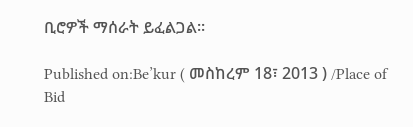ቢሮዎች ማሰራት ይፈልጋል፡፡

Published on:Be’kur ( መስከረም 18፣ 2013 ) /Place of Bid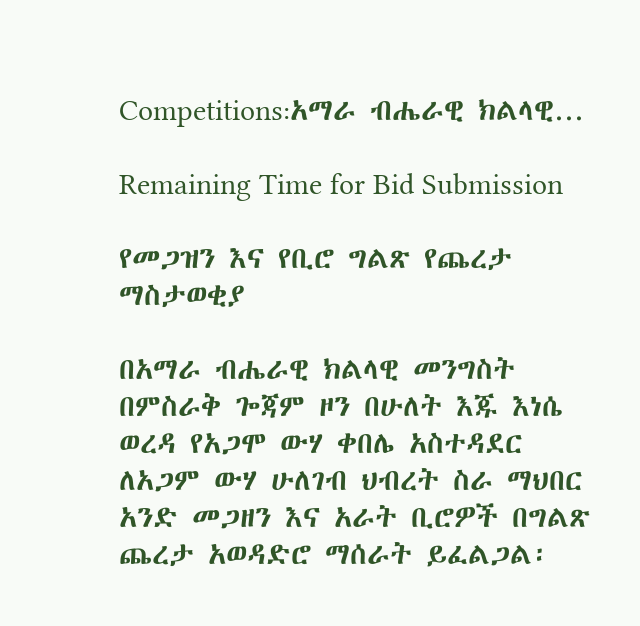Competitions:አማራ ብሔራዊ ክልላዊ…

Remaining Time for Bid Submission

የመጋዝን እና የቢሮ ግልጽ የጨረታ ማስታወቂያ

በአማራ ብሔራዊ ክልላዊ መንግስት በምስራቅ ጐጃም ዞን በሁለት እጁ እነሴ ወረዳ የአጋሞ ውሃ ቀበሌ አስተዳደር ለአጋም ውሃ ሁለገብ ህብረት ስራ ማህበር አንድ መጋዘን እና አራት ቢሮዎች በግልጽ ጨረታ አወዳድሮ ማሰራት ይፈልጋል፡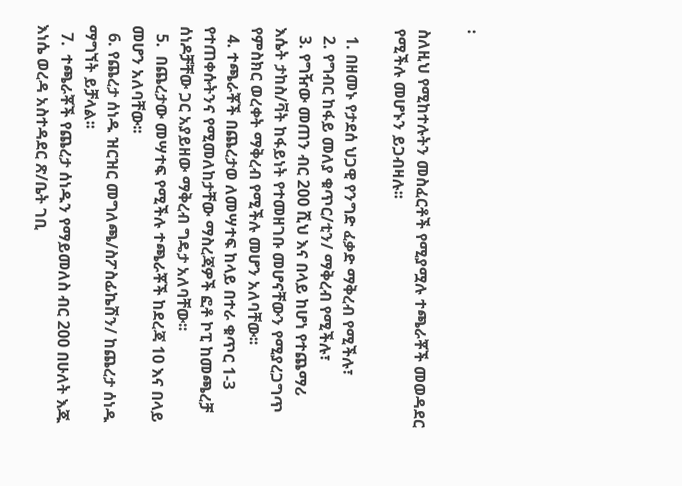፡

ስለዚህ የሚከተሉትን መስፈርቶች የሚያሟሉ ተጫራቾች መወዳደር የሚችሉ መሆኑን ይጋብዛሉ፡፡

  1. በዘመኑ የታደሰ ህጋዊ የንግድ ፈቃድ ማቅረብ የሚችሉ፣
  2. የግብር ከፋይ መለያ ቁጥር/ቲን/ ማቅረብ የሚችሉ፣
  3. የግዥው መጠን ብር 200 ሺህ እና በላይ ከሆነ የተጨማሪ እሴት ታከስ/ቫት ከፋይነት የተመዘገቡ መሆናቸውን የሚያረጋግጥ የምስክር ወረቀት ማቅረብ የሚችሉ መሆን አለባቸው፡፡
  4. ተጫራቾች በጨረታወ ለመሣተፍ ከላይ በተራ ቁጥር 1-3 የተጠቀሱትንና የሚመለከታቸው ማስረጃዎች ፎቶ ኮፒ ከመጫረቻ ሰነዶቻቸው ጋር አያይዘው ማቅረብ ግዴታ አለባቸው፡፡
  5.  በጨረታው መሣተፍ የሚችሉ ተጫራቾች ከደረጃ 10 እና በላይ መሆን አለባቸው፡፡
  6. የጨረታ ሰነዱ ዝርዝር መግለጫ/ስፖስፊኬሽን/ ከጨረታ ሰነዱ ማግኘት ይቻላል፡፡
  7.  ተጫራቾች የጨረታ ሰነዱን የማይመለስ ብር 200 በሁለት እጁ እነሴ ወረዳ አስተዳደር ጽ/ቤት ገቢ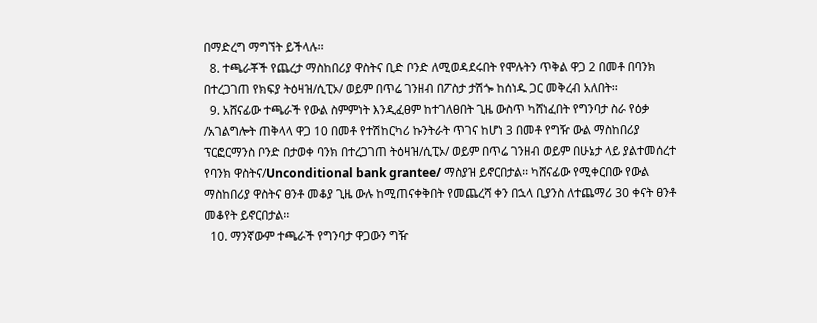በማድረግ ማግኘት ይችላሉ፡፡
  8. ተጫራቾች የጨረታ ማስከበሪያ ዋስትና ቢድ ቦንድ ለሚወዳደሩበት የሞሉትን ጥቅል ዋጋ 2 በመቶ በባንክ በተረጋገጠ የክፍያ ትዕዛዝ/ሲፒኦ/ ወይም በጥሬ ገንዘብ በፖስታ ታሽጐ ከሰነዱ ጋር መቅረብ አለበት፡፡
  9. አሸናፊው ተጫራች የውል ስምምነት እንዲፈፀም ከተገለፀበት ጊዜ ውስጥ ካሸነፈበት የግንባታ ስራ የዕቃ /አገልግሎት ጠቅላላ ዋጋ 10 በመቶ የተሽከርካሪ ኩንትራት ጥገና ከሆነ 3 በመቶ የግዥ ውል ማስከበሪያ ፕርፎርማንስ ቦንድ በታወቀ ባንክ በተረጋገጠ ትዕዛዝ/ሲፒኦ/ ወይም በጥሬ ገንዘብ ወይም በሁኔታ ላይ ያልተመሰረተ የባንክ ዋስትና/Unconditional bank grantee/ ማስያዝ ይኖርበታል፡፡ ካሸናፊው የሚቀርበው የውል ማስከበሪያ ዋስትና ፀንቶ መቆያ ጊዜ ውሉ ከሚጠናቀቅበት የመጨረሻ ቀን በኋላ ቢያንስ ለተጨማሪ 30 ቀናት ፀንቶ መቆየት ይኖርበታል፡፡
  10. ማንኛውም ተጫራች የግንባታ ዋጋውን ግዥ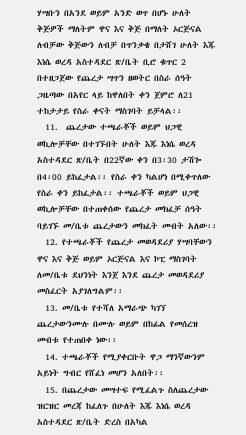ሃሣቡን በአንደ ወይም አንድ ወጥ በሆኑ ሁለት ቅጅዎች ማለትም ዋና እና ቅጅ በማለት ኦርጅናል ለብቻው ቅጅውን ለብቻ በጥንቃቄ በታሸገ ሁለት እጁ እነሴ ወረዳ አስተዳደር ጽ/ቤት ቢሮ ቁጥር 2 በተዘጋጀው የጨረታ ሣጥን ዘወትር በስራ ሰዓት ጋዜጣው በአየር ላይ ከዋለበት ቀን ጀምሮ ለ21 ተከታታይ የስራ ቀናት ማስገባት ይቻላል፡፡
  11.  ጨረታው ተጫራቾች ወይም ህጋዊ ወኪሎቻቸው በተገኙበት ሁለት እጁ እነሴ ወረዳ አስተዳደር ጽ/ቤት በ22ኛው ቀን በ3፡30 ታሽጐ በ4፡00 ይከፈታል፡፡ የስራ ቀን ካልሆነ በሚቀጥለው የስራ ቀን ይከፈታል፡፡ ተጫራቾች ወይም ህጋዊ ወኪሎቻቸው በተጠቀሰው የጨረታ መክፈቻ ሰዓት ባይገኙ መ/ቤቱ ጨረታውን መክፈት መብት አለው፡፡
  12. የተጫራቾች የጨረታ መወዳደሪያ ሃሣባቸውን ዋና እና ቅጅ ወይም ኦርጅናል እና ኮፒ ማስገባት ለመ/ቤቱ ደህንነት እንጀ እንደ ጨረታ መወዳደሪያ መስፈርት አያገለግልም፡፡
  13. መ/ቤቱ የተሻለ አማራጭ ካገኘ ጨረታውንሙሉ በሙሉ ወይም በከፊል የመሰረዝ መብቱ የተጠበቀ ነው፡፡
  14. ተጫራቾች የሚያቀርቡት ዋጋ ማንኛውንም አይነት ግብር የሸፈነ መሆን አለበት፡፡
  15. በጨረታው መሣተፍ የሚፈልጉ ስለጨረታው ዝርዝር መረጃ ከፈለጉ በሁለት እጁ እነሴ ወረዳ አስተዳደር ጽ/ቤት ድረስ በአካል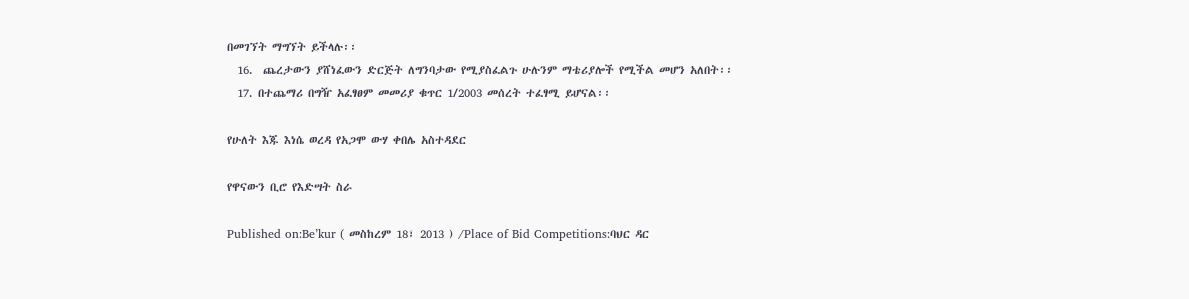በመገኘት ማግኘት ይችላሉ፡፡
  16.  ጨረታውን ያሸነፈውን ድርጅት ለግንባታው የሚያስፈልጉ ሁሉንም ማቴሪያሎች የሚችል መሆን አለበት፡፡
  17. በተጨማሪ በግዥ አፈፃፀም መመሪያ ቁጥር 1/2003 መሰረት ተፈፃሚ ይሆናል፡፡

የሁለት እጁ እነሴ ወረዳ የአጋሞ ውሃ ቀበሌ አስተዳደር

የዋናውን ቢሮ የእድሣት ስራ

Published on:Be’kur ( መስከረም 18፣ 2013 ) /Place of Bid Competitions:ባህር ዳር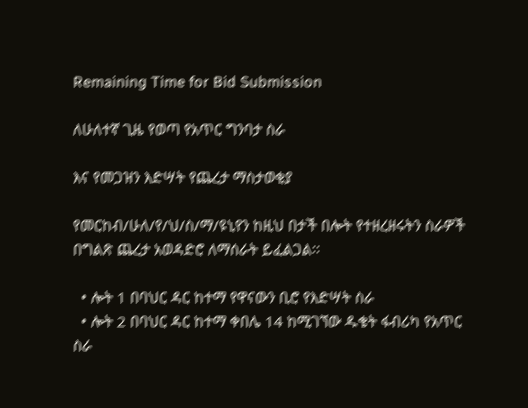Remaining Time for Bid Submission

ለሁለተኛ ጊዜ የወጣ የአጥር ግንባታ ስራ

እና የመጋዝን እድሣት የጨረታ ማስታወቂያ

የመርከብ/ሁለ/የ/ህ/ስ/ማ/ዩኒየን ከዚህ በታች በሎት የተዘረዘሩትን ስራዎች በግልጽ ጨረታ አወዳድሮ ለማሰራት ይፈልጋል፡፡

  • ሎት 1 በባህር ዳር ከተማ የዋናውን ቢሮ የእድሣት ስራ
  • ሎት 2 በባህር ዳር ከተማ ቀበሌ 14 ከሚገኘው ዱቄት ፋብሪካ የአጥር ስራ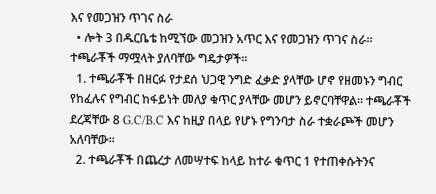እና የመጋዝን ጥገና ስራ
  • ሎት 3 በዱርቤቴ ከሚኘው መጋዝን አጥር እና የመጋዝን ጥገና ስራ፡፡ ተጫራቾች ማሟላት ያለባቸው ግዴታዎች፡፡
  1. ተጫራቾች በዘርፉ የታደሰ ህጋዊ ንግድ ፈቃድ ያላቸው ሆኖ የዘመኑን ግብር የከፈሉና የግብር ከፋይነት መለያ ቁጥር ያላቸው መሆን ይኖርባቸዋል፡፡ ተጫራቾች ደረጃቸው 8 G.C/B.C እና ከዚያ በላይ የሆኑ የግንባታ ስራ ተቋራጮች መሆን አለባቸው፡፡
  2. ተጫራቾች በጨረታ ለመሣተፍ ከላይ ከተራ ቁጥር 1 የተጠቀሱትንና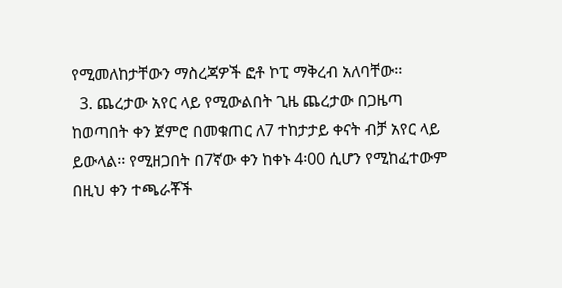የሚመለከታቸውን ማስረጃዎች ፎቶ ኮፒ ማቅረብ አለባቸው፡፡
  3. ጨረታው አየር ላይ የሚውልበት ጊዜ ጨረታው በጋዜጣ ከወጣበት ቀን ጀምሮ በመቁጠር ለ7 ተከታታይ ቀናት ብቻ አየር ላይ ይውላል፡፡ የሚዘጋበት በ7ኛው ቀን ከቀኑ 4፡00 ሲሆን የሚከፈተውም በዚህ ቀን ተጫራቾች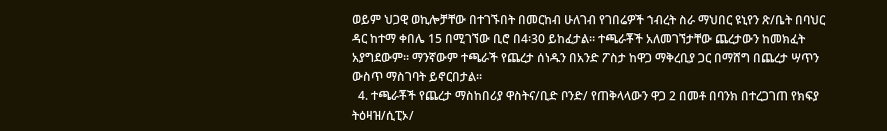ወይም ህጋዊ ወኪሎቻቸው በተገኙበት በመርከብ ሁለገብ የገበሬዎች ኀብረት ስራ ማህበር ዩኒየን ጽ/ቤት በባህር ዳር ከተማ ቀበሌ 15 በሚገኘው ቢሮ በ4፡30 ይከፈታል፡፡ ተጫራቾች አለመገኘታቸው ጨረታውን ከመክፈት አያግደውም፡፡ ማንኛውም ተጫራች የጨረታ ሰነዱን በአንድ ፖስታ ከዋጋ ማቅረቢያ ጋር በማሸግ በጨረታ ሣጥን ውስጥ ማስገባት ይኖርበታል፡፡
  4. ተጫራቾች የጨረታ ማስከበሪያ ዋስትና/ቢድ ቦንድ/ የጠቅላላውን ዋጋ 2 በመቶ በባንክ በተረጋገጠ የክፍያ ትዕዛዝ/ሲፒኦ/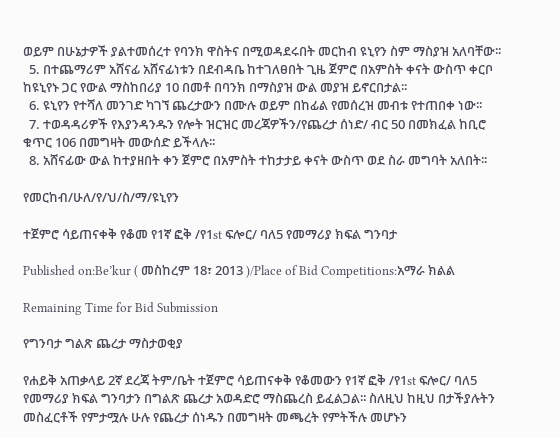ወይም በሁኔታዎች ያልተመሰረተ የባንክ ዋስትና በሚወዳደሩበት መርከብ ዩኒየን ስም ማስያዝ አለባቸው፡፡
  5. በተጨማሪም አሸናፊ አሸናፊነቱን በደብዳቤ ከተገለፀበት ጊዜ ጀምሮ በአምስት ቀናት ውስጥ ቀርቦ ከዩኒየኑ ጋር የውል ማስከበሪያ 10 በመቶ በባንክ በማስያዝ ውል መያዝ ይኖርበታል፡፡
  6. ዩኒየን የተሻለ መንገድ ካገኘ ጨረታውን በሙሉ ወይም በከፊል የመሰረዝ መብቱ የተጠበቀ ነው፡፡
  7. ተወዳዳሪዎች የእያንዳንዱን የሎት ዝርዝር መረጃዎችን/የጨረታ ሰነድ/ ብር 50 በመክፈል ከቢሮ ቁጥር 106 በመግዛት መውሰድ ይችላሉ፡፡
  8. አሸናፊው ውል ከተያዘበት ቀን ጀምሮ በአምስት ተከታታይ ቀናት ውስጥ ወደ ስራ መግባት አለበት፡፡

የመርከብ/ሁለ/የ/ህ/ስ/ማ/ዩኒየን

ተጀምሮ ሳይጠናቀቅ የቆመ የ1ኛ ፎቅ /የ1st ፍሎር/ ባለ5 የመማሪያ ክፍል ግንባታ

Published on:Be’kur ( መስከረም 18፣ 2013 )/Place of Bid Competitions:አማራ ክልል

Remaining Time for Bid Submission

የግንባታ ግልጽ ጨረታ ማስታወቂያ

የሐይቅ አጠቃላይ 2ኛ ደረጃ ትም/ቤት ተጀምሮ ሳይጠናቀቅ የቆመውን የ1ኛ ፎቅ /የ1st ፍሎር/ ባለ5 የመማሪያ ክፍል ግንባታን በግልጽ ጨረታ አወዳድሮ ማስጨረስ ይፈልጋል፡፡ ስለዚህ ከዚህ በታችያሉትን መስፈርቶች የምታሟሉ ሁሉ የጨረታ ሰነዱን በመግዛት መጫረት የምትችሉ መሆኑን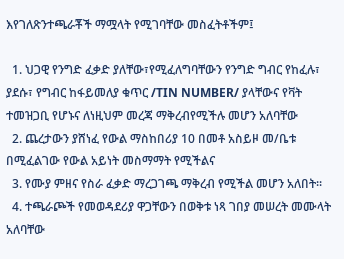እየገለጽንተጫራቾች ማሟላት የሚገባቸው መስፈትቶችም፤

  1. ህጋዊ የንግድ ፈቃድ ያለቸው፣የሚፈለግባቸውን የንግድ ግብር የከፈሉ፣ ያደሱ፣ የግብር ከፋይመለያ ቁጥር /TIN NUMBER/ ያላቸውና የቫት ተመዝጋቢ የሆኑና ለነዚህም መረጃ ማቅረብየሚችሉ መሆን አለባቸው
  2. ጨረታውን ያሸነፈ የውል ማስከበሪያ 10 በመቶ አስይዞ መ/ቤቱ በሚፈልገው የውል አይነት መስማማት የሚችልና
  3. የሙያ ምዘና የስራ ፈቃድ ማረጋገጫ ማቅረብ የሚችል መሆን አለበት፡፡
  4. ተጫራጮች የመወዳደሪያ ዋጋቸውን በወቅቱ ነጻ ገበያ መሠረት መሙላት አለባቸው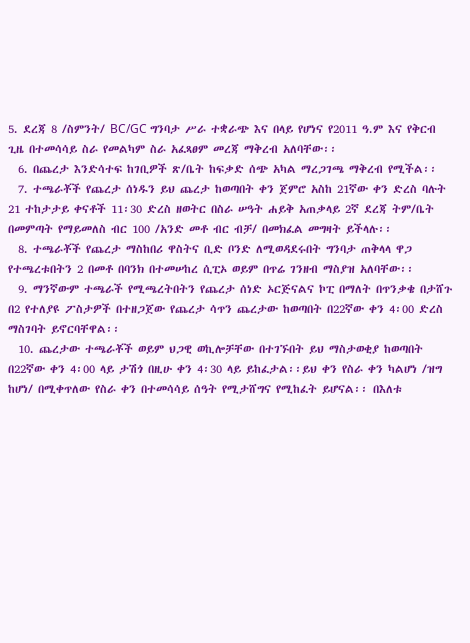5. ደረጃ 8 /ስምንት/ BC/GC ግንባታ ሥራ ተቋራጭ እና በላይ የሆነና የ2011 ዓ.ም እና የቅርብ ጊዜ በተመሳሳይ ስራ የመልካም ስራ አፈጻፀም መረጃ ማቅረብ አለባቸው፡፡
  6. በጨረታ እንድሳተፍ ከገቢዎች ጽ/ቤት ከፍቃድ ሰጭ አካል ማረጋገጫ ማቅረብ የሚችል፡፡
  7. ተጫራቾች የጨረታ ሰነዱን ይህ ጨረታ ከወጣበት ቀን ጀምሮ አስከ 21ኛው ቀን ድረስ ባሉት 21 ተከታታይ ቀናቶች 11፡30 ድረስ ዘወትር በስራ ሠዓት ሐይቅ አጠቃላይ 2ኛ ደረጃ ትም/ቤት በመምጣት የማይመለስ ብር 100 /አንድ መቶ ብር ብቻ/ በመክፈል መግዛት ይችላሉ፡፡
  8. ተጫራቾች የጨረታ ማስከበሪ ዋስትና ቢድ ቦንድ ለሚወዳደሩበት ግንባታ ጠቅላላ ዋጋ የተጫረቱበትን 2 በመቶ በባንክ በተመሠከረ ሲፒኦ ወይም በጥሬ ገንዘብ ማስያዝ አለባቸው፡፡
  9. ማንኛውም ተጫራች የሚጫረትበትን የጨረታ ሰነድ ኦርጅናልና ኮፒ በማለት በጥንቃቄ በታሸጉ በ2 የተለያዩ ፖስታዎች በተዘጋጀው የጨረታ ሳጥን ጨረታው ከወጣበት በ22ኛው ቀን 4፡00 ድረስ ማስገባት ይኖርባቸዋል፡፡
  10. ጨረታው ተጫራቾች ወይም ህጋዊ ወኪሎቻቸው በተገኙበት ይህ ማስታወቂያ ከወጣበት በ22ኛው ቀን 4፡00 ላይ ታሽጎ በዚሁ ቀን 4፡30 ላይ ይከፈታል፡፡ይህ ቀን የስራ ቀን ካልሆነ /ዝግ ከሆነ/ በሚቀጥለው የስራ ቀን በተመሳሳይ ሰዓት የሚታሸግና የሚከፈት ይሆናል፡፡ በእለቱ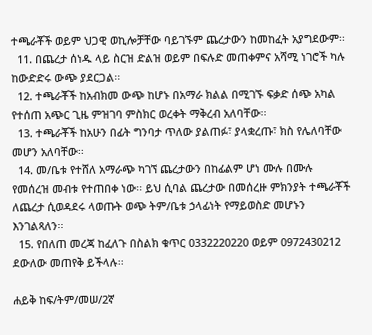ተጫራቾች ወይም ህጋዊ ወኪሎቻቸው ባይገኙም ጨረታውን ከመከፈት አያግደውም፡፡
  11. በጨረታ ሰነዱ ላይ ስርዝ ድልዝ ወይም በፍሉድ መጠቀምና አሻሚ ነገሮች ካሉ ከውድድሩ ውጭ ያደርጋል፡፡
  12. ተጫራቾች ከአብክመ ውጭ ከሆኑ በአማራ ክልል በሚገኙ ፍቃድ ሰጭ አካል የተሰጠ አጭር ጊዜ ምዝገባ ምስክር ወረቀት ማቅረብ አለባቸው፡፡
  13. ተጫራቾች ከአሁን በፊት ግንባታ ጥለው ያልጠፉ፣ ያላቋረጡ፣ ክስ የሌለባቸው መሆን አለባቸው፡፡
  14. መ/ቤቱ የተሸለ አማራጭ ካገኘ ጨረታውን በከፊልም ሆነ ሙሉ በሙሉ የመሰረዝ መብቱ የተጠበቀ ነው፡፡ ይህ ሲባል ጨረታው በመሰረዙ ምክንያት ተጫራቾች ለጨረታ ሲወዳደሩ ላወጡት ወጭ ትም/ቤቱ ኃላፊነት የማይወስድ መሆኑን እንገልጻለን፡፡
  15. የበለጠ መረጃ ከፈለጉ በስልክ ቁጥር 0332220220 ወይም 0972430212 ደውለው መጠየቅ ይችላሉ፡፡

ሐይቅ ከፍ/ትም/መሠ/2ኛ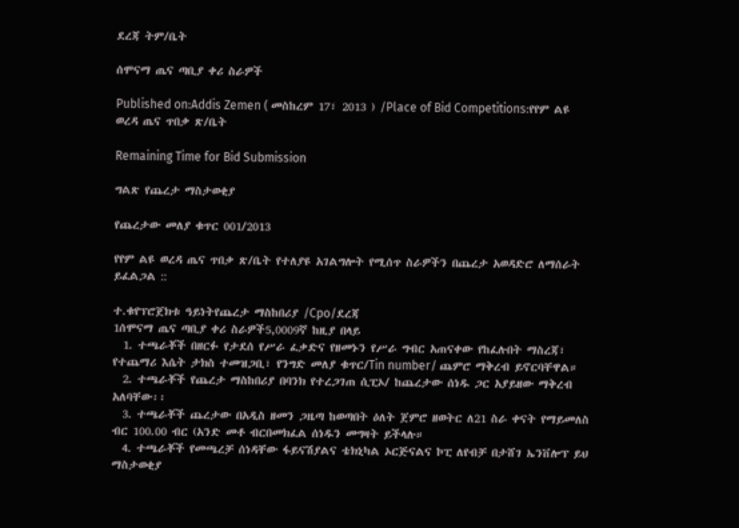ደረጃ ትም/ቤት

ሰሞናማ ጤና ጣቢያ ቀሪ ስራዎች

Published on:Addis Zemen ( መስከረም 17፣ 2013 ) /Place of Bid Competitions:የየም ልዩ ወረዳ ጤና ጥበቃ ጽ/ቤት

Remaining Time for Bid Submission

ግልጽ የጨረታ ማስታወቂያ

የጨረታው መለያ ቁጥር 001/2013

የየም ልዩ ወረዳ ጤና ጥበቃ ጽ/ቤት የተለያዩ አገልግሎት የሚሰጥ ስራዎችን በጨረታ አወዳድሮ ለማሰራት ይፈልጋል ::

ተ.ቁየፕሮጀክቱ ዓይነትየጨረታ ማስከበሪያ /Cpo/ደረጃ
1ሰሞናማ ጤና ጣቢያ ቀሪ ስራዎች5,0009ኛ ከዚያ በላይ
  1. ተጫራቾች በዘርፉ የታደሰ የሥራ ፈቃድና የዘመኑን የሥራ ግብር አጠናቀው የከፈሉበት ማስረጃ፣ የተጨማሪ እሴት ታክስ ተመዝጋቢ፣ የንግድ መለያ ቁጥር/Tin number/ ጨምሮ ማቅረብ ይኖርባቸዋል።
  2. ተጫራቾች የጨረታ ማስከበሪያ በባንክ የተረጋገጠ ሲፒኦ/ ከጨረታው ሰነዱ ጋር አያይዘው ማቅረብ አለባቸው፡፡
  3. ተጫራቾች ጨረታው በአዲስ ዘመን ጋዜጣ ከወጣበት ዕለት ጀምሮ ዘወትር ለ21 ስራ ቀናት የማይመለስ ብር 100.00 ብር (አንድ መቶ ብርበመክፈል ሰነዱን መግዛት ይችላሉ።
  4. ተጫራቾች የመጫረቻ ሰነዳቸው ፋይናሽያልና ቴክኒካል ኦርጅናልና ኮፒ ለየብቻ በታሸገ ኤንቨሎፕ ይህ ማስታወቂያ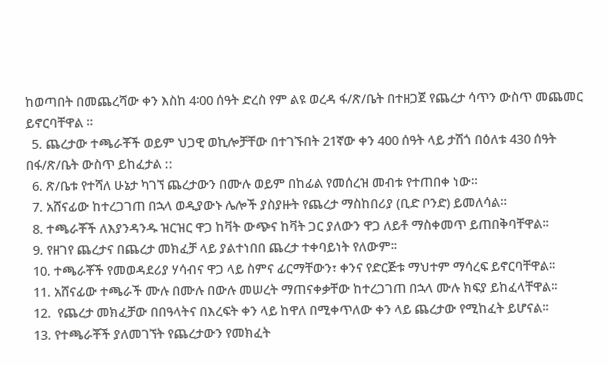ከወጣበት በመጨረሻው ቀን እስከ 4፡00 ሰዓት ድረስ የም ልዩ ወረዳ ፋ/ጽ/ቤት በተዘጋጀ የጨረታ ሳጥን ውስጥ መጨመር ይኖርባቸዋል ።
  5. ጨረታው ተጫራቾች ወይም ህጋዊ ወኪሎቻቸው በተገኙበት 21ኛው ቀን 400 ሰዓት ላይ ታሽጎ በዕለቱ 430 ሰዓት በፋ/ጽ/ቤት ውስጥ ይከፈታል ::
  6. ጽ/ቤቱ የተሻለ ሁኔታ ካገኘ ጨረታውን በሙሉ ወይም በከፊል የመሰረዝ መብቱ የተጠበቀ ነው።
  7. አሸናፊው ከተረጋገጠ በኋላ ወዲያውኑ ሌሎች ያስያዙት የጨረታ ማስከበሪያ (ቢድ ቦንድ) ይመለሳል።
  8. ተጫራቾች ለእያንዳንዱ ዝርዝር ዋጋ ከቫት ውጭና ከቫት ጋር ያለውን ዋጋ ለይቶ ማስቀመጥ ይጠበቅባቸዋል፡፡
  9. የዘገየ ጨረታና በጨረታ መክፈቻ ላይ ያልተነበበ ጨረታ ተቀባይነት የለውም፡፡
  10. ተጫራቾች የመወዳደሪያ ሃሳብና ዋጋ ላይ ስምና ፊርማቸውን፣ ቀንና የድርጅቱ ማህተም ማሳረፍ ይኖርባቸዋል፡፡
  11. አሸናፊው ተጫራች ሙሉ በሙሉ በውሉ መሠረት ማጠናቀቃቸው ከተረጋገጠ በኋላ ሙሉ ክፍያ ይከፈላቸዋል፡፡
  12.  የጨረታ መክፈቻው በበዓላትና በእረፍት ቀን ላይ ከዋለ በሚቀጥለው ቀን ላይ ጨረታው የሚከፈት ይሆናል፡፡
  13. የተጫራቾች ያለመገኘት የጨረታውን የመክፈት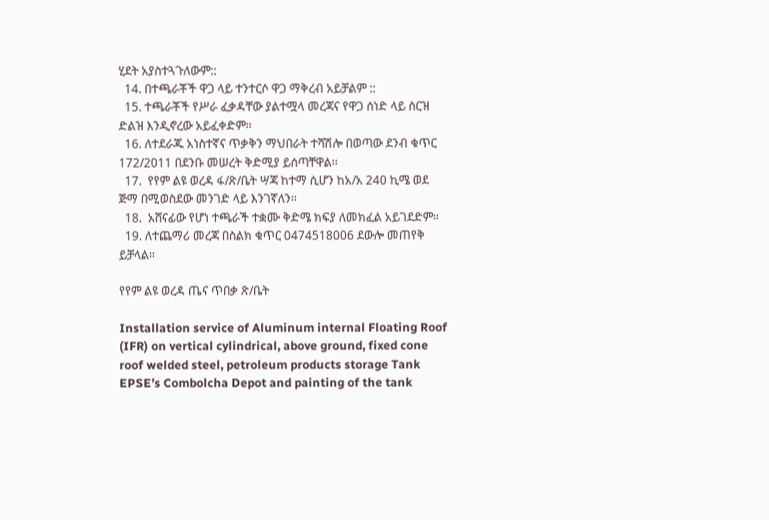ሂደት አያስተጓጉለውም::
  14. በተጫራቾች ዋጋ ላይ ተንተርሶ ዋጋ ማቅረብ አይቻልም ::
  15. ተጫራቾች የሥራ ፈቃዳቸው ያልተሟላ መረጃና የዋጋ ሰነድ ላይ ስርዝ ድልዝ እንዲኖረው አይፈቀድም፡፡
  16. ለተደራጁ አነስተኛና ጥቃቅን ማህበራት ተሻሽሎ በወጣው ደንብ ቁጥር 172/2011 በደንቡ መሠረት ቅድሚያ ይሰጣቸዋል፡፡
  17.  የየም ልዩ ወረዳ ፋ/ጽ/ቤት ሣጃ ከተማ ሲሆን ከአ/አ 240 ኪሜ ወደ ጅማ በሚወስደው መንገድ ላይ እንገኛለን፡፡
  18.  አሸናፊው የሆነ ተጫራች ተቋሙ ቅድሜ ክፍያ ለመክፈል አይገደድም።
  19. ለተጨማሪ መረጃ በስልክ ቁጥር 0474518006 ደውሎ መጠየቅ ይቻላል።

የየም ልዩ ወረዳ ጤና ጥበቃ ጽ/ቤት

Installation service of Aluminum internal Floating Roof (IFR) on vertical cylindrical, above ground, fixed cone roof welded steel, petroleum products storage Tank EPSE’s Combolcha Depot and painting of the tank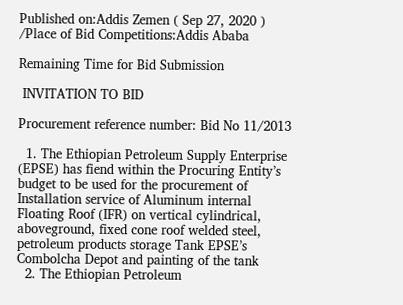Published on:Addis Zemen ( Sep 27, 2020 ) /Place of Bid Competitions:Addis Ababa

Remaining Time for Bid Submission

 INVITATION TO BID

Procurement reference number: Bid No 11/2013

  1. The Ethiopian Petroleum Supply Enterprise (EPSE) has fiend within the Procuring Entity’s budget to be used for the procurement of Installation service of Aluminum internal  Floating Roof (IFR) on vertical cylindrical, aboveground, fixed cone roof welded steel, petroleum products storage Tank EPSE’s  Combolcha Depot and painting of the tank
  2. The Ethiopian Petroleum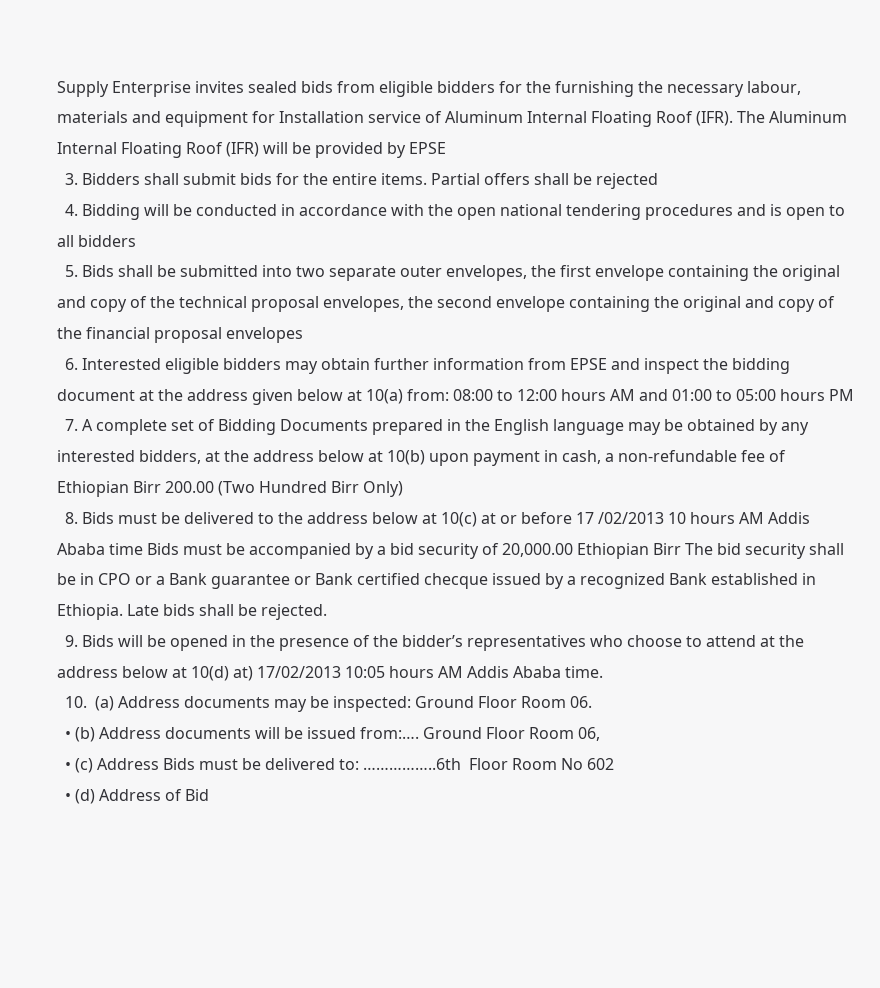Supply Enterprise invites sealed bids from eligible bidders for the furnishing the necessary labour, materials and equipment for Installation service of Aluminum Internal Floating Roof (IFR). The Aluminum  Internal Floating Roof (IFR) will be provided by EPSE
  3. Bidders shall submit bids for the entire items. Partial offers shall be rejected
  4. Bidding will be conducted in accordance with the open national tendering procedures and is open to all bidders
  5. Bids shall be submitted into two separate outer envelopes, the first envelope containing the original and copy of the technical proposal envelopes, the second envelope containing the original and copy of the financial proposal envelopes
  6. Interested eligible bidders may obtain further information from EPSE and inspect the bidding document at the address given below at 10(a) from: 08:00 to 12:00 hours AM and 01:00 to 05:00 hours PM
  7. A complete set of Bidding Documents prepared in the English language may be obtained by any interested bidders, at the address below at 10(b) upon payment in cash, a non-refundable fee of Ethiopian Birr 200.00 (Two Hundred Birr Only)
  8. Bids must be delivered to the address below at 10(c) at or before 17 /02/2013 10 hours AM Addis Ababa time Bids must be accompanied by a bid security of 20,000.00 Ethiopian Birr The bid security shall be in CPO or a Bank guarantee or Bank certified checque issued by a recognized Bank established in Ethiopia. Late bids shall be rejected.
  9. Bids will be opened in the presence of the bidder’s representatives who choose to attend at the address below at 10(d) at) 17/02/2013 10:05 hours AM Addis Ababa time.
  10.  (a) Address documents may be inspected: Ground Floor Room 06.
  • (b) Address documents will be issued from:…. Ground Floor Room 06,
  • (c) Address Bids must be delivered to: ……………..6th  Floor Room No 602
  • (d) Address of Bid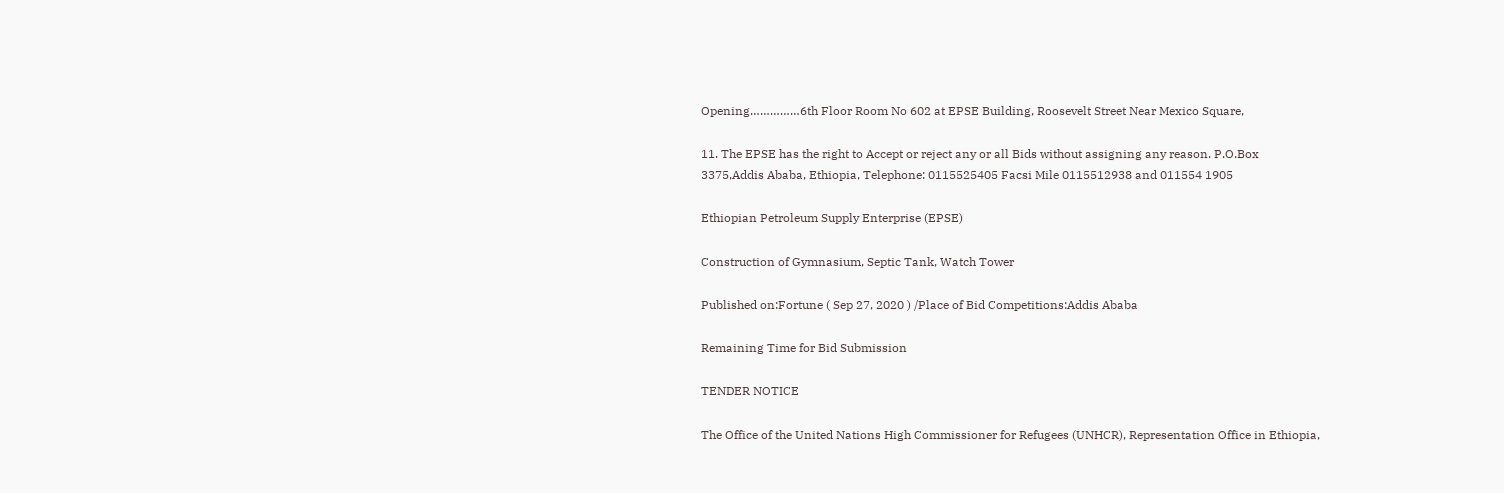Opening……………6th Floor Room No 602 at EPSE Building, Roosevelt Street Near Mexico Square,

11. The EPSE has the right to Accept or reject any or all Bids without assigning any reason. P.O.Box 3375,Addis Ababa, Ethiopia, Telephone: 0115525405 Facsi Mile 0115512938 and 011554 1905

Ethiopian Petroleum Supply Enterprise (EPSE)

Construction of Gymnasium, Septic Tank, Watch Tower

Published on:Fortune ( Sep 27, 2020 ) /Place of Bid Competitions:Addis Ababa

Remaining Time for Bid Submission

TENDER NOTICE

The Office of the United Nations High Commissioner for Refugees (UNHCR), Representation Office in Ethiopia,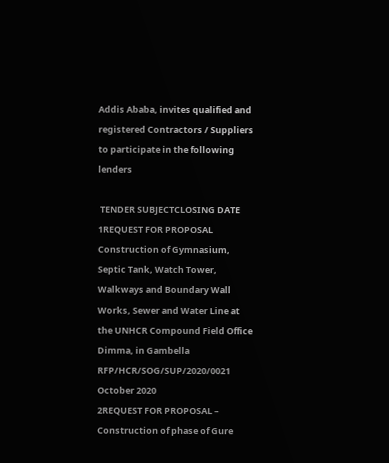Addis Ababa, invites qualified and registered Contractors / Suppliers to participate in the following lenders

 TENDER SUBJECTCLOSING DATE
1REQUEST FOR PROPOSAL Construction of Gymnasium, Septic Tank, Watch Tower, Walkways and Boundary Wall Works, Sewer and Water Line at the UNHCR Compound Field Office Dimma, in Gambella RFP/HCR/SOG/SUP/2020/0021 October 2020
2REQUEST FOR PROPOSAL – Construction of phase of Gure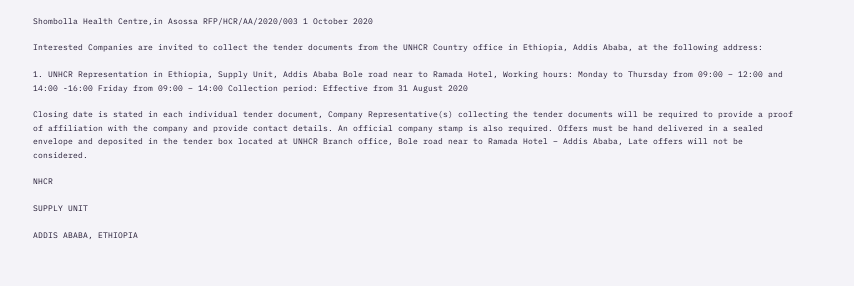Shombolla Health Centre,in Asossa RFP/HCR/AA/2020/003 1 October 2020

Interested Companies are invited to collect the tender documents from the UNHCR Country office in Ethiopia, Addis Ababa, at the following address:

1. UNHCR Representation in Ethiopia, Supply Unit, Addis Ababa Bole road near to Ramada Hotel, Working hours: Monday to Thursday from 09:00 – 12:00 and 14:00 -16:00 Friday from 09:00 – 14:00 Collection period: Effective from 31 August 2020

Closing date is stated in each individual tender document, Company Representative(s) collecting the tender documents will be required to provide a proof of affiliation with the company and provide contact details. An official company stamp is also required. Offers must be hand delivered in a sealed envelope and deposited in the tender box located at UNHCR Branch office, Bole road near to Ramada Hotel – Addis Ababa, Late offers will not be considered.

NHCR

SUPPLY UNIT

ADDIS ABABA, ETHIOPIA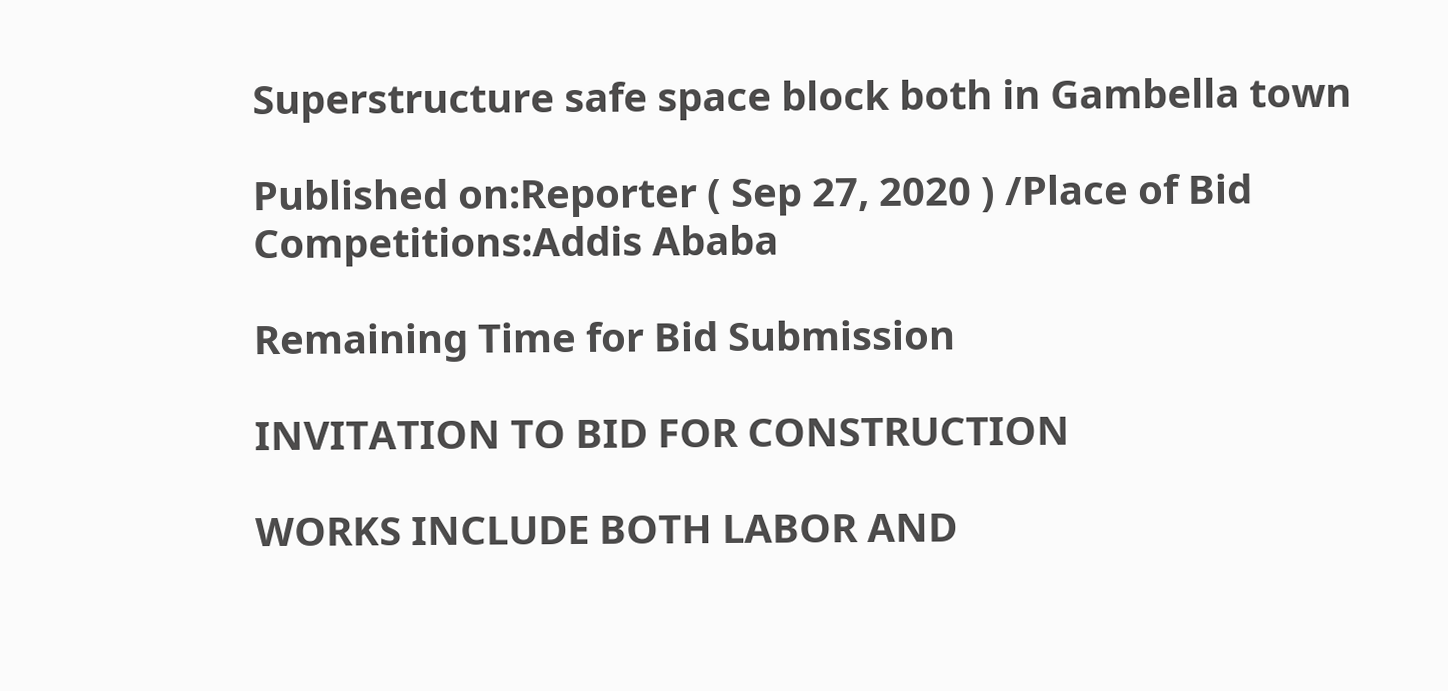Superstructure safe space block both in Gambella town

Published on:Reporter ( Sep 27, 2020 ) /Place of Bid Competitions:Addis Ababa

Remaining Time for Bid Submission

INVITATION TO BID FOR CONSTRUCTION

WORKS INCLUDE BOTH LABOR AND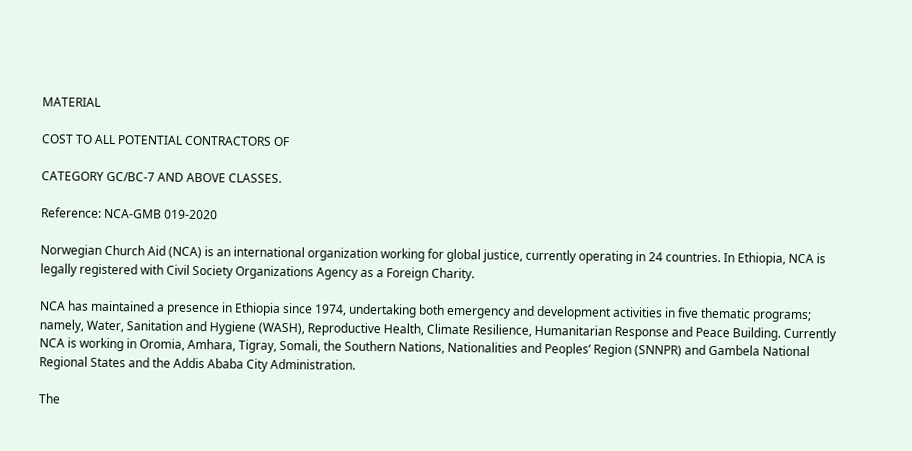MATERIAL

COST TO ALL POTENTIAL CONTRACTORS OF

CATEGORY GC/BC-7 AND ABOVE CLASSES.

Reference: NCA-GMB 019-2020

Norwegian Church Aid (NCA) is an international organization working for global justice, currently operating in 24 countries. In Ethiopia, NCA is legally registered with Civil Society Organizations Agency as a Foreign Charity.

NCA has maintained a presence in Ethiopia since 1974, undertaking both emergency and development activities in five thematic programs; namely, Water, Sanitation and Hygiene (WASH), Reproductive Health, Climate Resilience, Humanitarian Response and Peace Building. Currently NCA is working in Oromia, Amhara, Tigray, Somali, the Southern Nations, Nationalities and Peoples’ Region (SNNPR) and Gambela National Regional States and the Addis Ababa City Administration.

The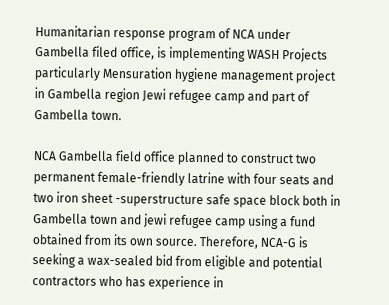Humanitarian response program of NCA under Gambella filed office, is implementing WASH Projects particularly Mensuration hygiene management project in Gambella region Jewi refugee camp and part of Gambella town.

NCA Gambella field office planned to construct two permanent female-friendly latrine with four seats and two iron sheet -superstructure safe space block both in Gambella town and jewi refugee camp using a fund obtained from its own source. Therefore, NCA-G is seeking a wax-sealed bid from eligible and potential contractors who has experience in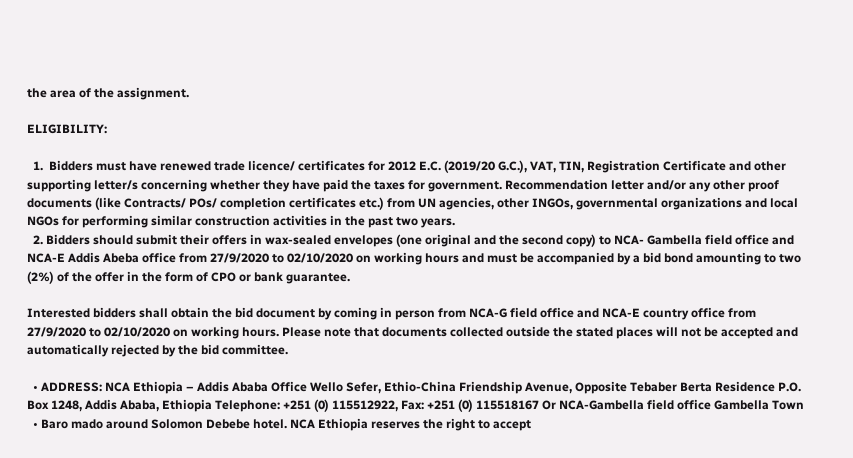the area of the assignment.

ELIGIBILITY:

  1.  Bidders must have renewed trade licence/ certificates for 2012 E.C. (2019/20 G.C.), VAT, TIN, Registration Certificate and other supporting letter/s concerning whether they have paid the taxes for government. Recommendation letter and/or any other proof documents (like Contracts/ POs/ completion certificates etc.) from UN agencies, other INGOs, governmental organizations and local NGOs for performing similar construction activities in the past two years.
  2. Bidders should submit their offers in wax-sealed envelopes (one original and the second copy) to NCA- Gambella field office and NCA-E Addis Abeba office from 27/9/2020 to 02/10/2020 on working hours and must be accompanied by a bid bond amounting to two (2%) of the offer in the form of CPO or bank guarantee.

Interested bidders shall obtain the bid document by coming in person from NCA-G field office and NCA-E country office from 27/9/2020 to 02/10/2020 on working hours. Please note that documents collected outside the stated places will not be accepted and automatically rejected by the bid committee.

  • ADDRESS: NCA Ethiopia – Addis Ababa Office Wello Sefer, Ethio-China Friendship Avenue, Opposite Tebaber Berta Residence P.O. Box 1248, Addis Ababa, Ethiopia Telephone: +251 (0) 115512922, Fax: +251 (0) 115518167 Or NCA-Gambella field office Gambella Town
  • Baro mado around Solomon Debebe hotel. NCA Ethiopia reserves the right to accept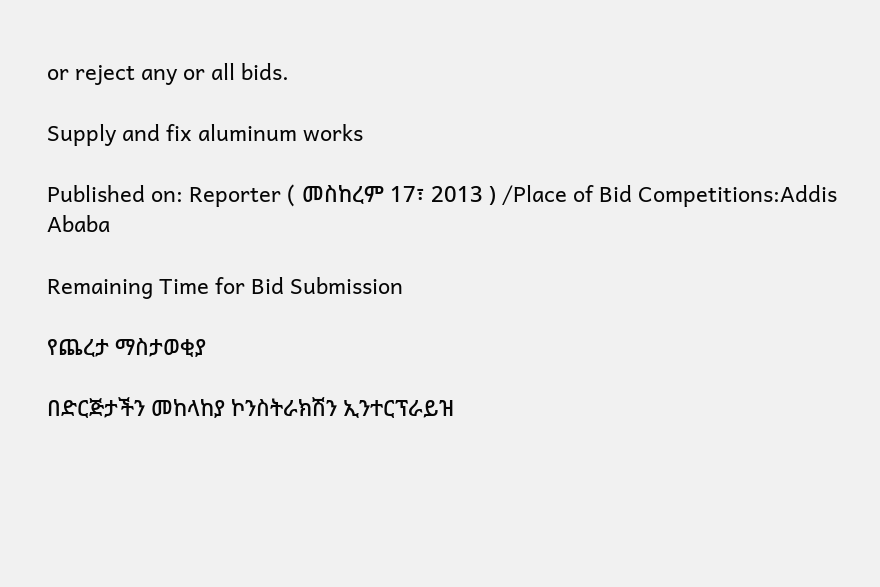or reject any or all bids.

Supply and fix aluminum works

Published on: Reporter ( መስከረም 17፣ 2013 ) /Place of Bid Competitions:Addis Ababa

Remaining Time for Bid Submission

የጨረታ ማስታወቂያ

በድርጅታችን መከላከያ ኮንስትራክሽን ኢንተርፕራይዝ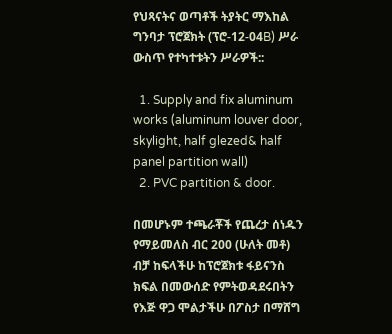የህጻናትና ወጣቶች ትያትር ማእከል ግንባታ ፕሮጀክት (ፕሮ-12-04B) ሥራ ውስጥ የተካተቱትን ሥራዎች::

  1. Supply and fix aluminum works (aluminum louver door, skylight, half glezed& half panel partition wall)
  2. PVC partition & door.

በመሆኑም ተጫራቾች የጨረታ ሰነዱን የማይመለስ ብር 200 (ሁለት መቶ) ብቻ ከፍላችሁ ከፕሮጀክቱ ፋይናንስ ክፍል በመውሰድ የምትወዳደሩበትን የእጅ ዋጋ ሞልታችሁ በፖስታ በማሸግ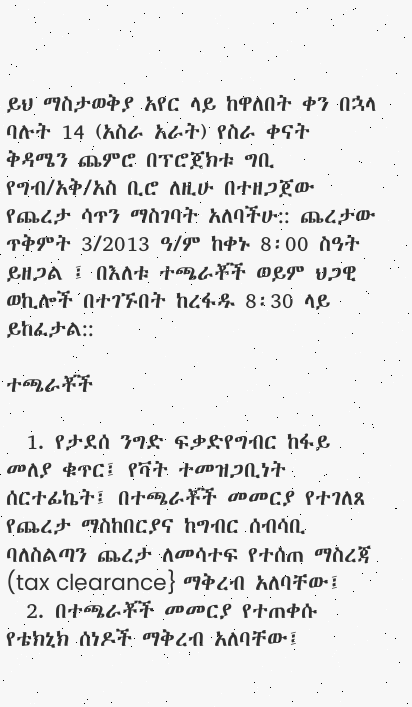ይህ ማስታወቅያ አየር ላይ ከዋለበት ቀን በኋላ ባሉት 14 (አስራ አራት) የስራ ቀናት ቅዳሜን ጨምሮ በፕሮጀክቱ ግቢ የግብ/አቅ/አስ ቢሮ ለዚሁ በተዘጋጀው የጨረታ ሳጥን ማስገባት አለባችሁ:: ጨረታው ጥቅምት 3/2013 ዓ/ም ከቀኑ 8፡00 ስዓት ይዘጋል ፤ በእለቱ ተጫራቾች ወይም ህጋዊ ወኪሎች በተገኙበት ከረፋዱ 8፡30 ላይ ይከፈታል::

ተጫራቾች

  1. የታደሰ ንግድ ፍቃድየግብር ከፋይ መለያ ቁጥር፤ የቫት ተመዝጋቢነት ሰርተፊኬት፤ በተጫራቾች መመርያ የተገለጸ የጨረታ ማስከበርያና ከግብር ሰብሳቢ ባለስልጣን ጨረታ ለመሳተፍ የተሰጠ ማስረጃ (tax clearance} ማቅረብ አለባቸው፤
  2. በተጫራቾች መመርያ የተጠቀሱ የቴክኒክ ሰነዶች ማቅረብ አለባቸው፤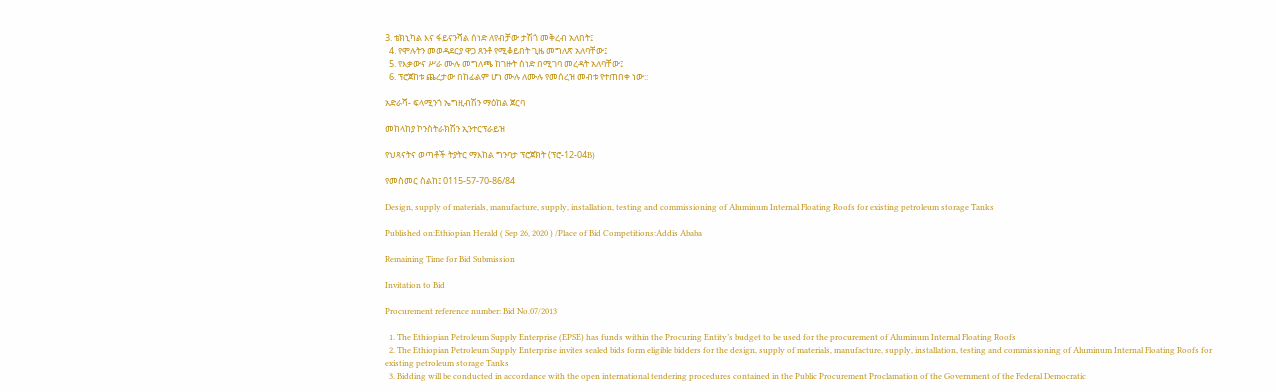3. ቴክኒካል እና ፋይናንሻል ሰነድ ለየብቻው ታሽጎ መቅረብ አለበት፤
  4. የሞሉትን መወዳደርያ ዋጋ ጸንቶ የሚቆይበት ጊዜ መግለጽ አለባቸው፤
  5. የእቃውና ሥራ ሙሉ መግለጫ ከገዙት ሰነድ በሚገባ መረዳት አለባቸው፤
  6. ፕሮጀከቱ ጨረታው በከፊልም ሆነ ሙሉ ለሙሉ የመሰረዝ መብቱ የተጠበቀ ነው::

አድራሻ- ፍላሚንጎ ኤግዚብሽን ማዕከል ጀርባ

መከላከያ ኮንስትራክሽን ኢንተርፕራይዝ

የህጻናትና ወጣቶች ትያትር ማእከል ግንባታ ፕሮጀክት (ፕሮ-12-04B)

የመስመር ስልከ፤ 0115-57-70-86/84

Design, supply of materials, manufacture, supply, installation, testing and commissioning of Aluminum Internal Floating Roofs for existing petroleum storage Tanks

Published on:Ethiopian Herald ( Sep 26, 2020 ) /Place of Bid Competitions:Addis Ababa

Remaining Time for Bid Submission

Invitation to Bid

Procurement reference number: Bid No.07/2013

  1. The Ethiopian Petroleum Supply Enterprise (EPSE) has funds within the Procuring Entity’s budget to be used for the procurement of Aluminum Internal Floating Roofs
  2. The Ethiopian Petroleum Supply Enterprise invites sealed bids form eligible bidders for the design, supply of materials, manufacture, supply, installation, testing and commissioning of Aluminum Internal Floating Roofs for existing petroleum storage Tanks
  3. Bidding will be conducted in accordance with the open international tendering procedures contained in the Public Procurement Proclamation of the Government of the Federal Democratic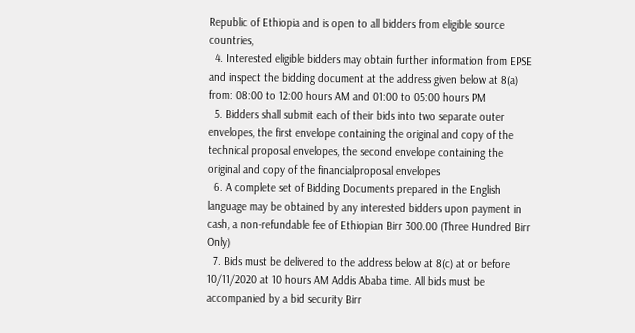Republic of Ethiopia and is open to all bidders from eligible source countries,
  4. Interested eligible bidders may obtain further information from EPSE and inspect the bidding document at the address given below at 8(a) from: 08:00 to 12:00 hours AM and 01:00 to 05:00 hours PM
  5. Bidders shall submit each of their bids into two separate outer envelopes, the first envelope containing the original and copy of the technical proposal envelopes, the second envelope containing the original and copy of the financialproposal envelopes
  6. A complete set of Bidding Documents prepared in the English language may be obtained by any interested bidders upon payment in cash, a non-refundable fee of Ethiopian Birr 300.00 (Three Hundred Birr Only)
  7. Bids must be delivered to the address below at 8(c) at or before 10/11/2020 at 10 hours AM Addis Ababa time. All bids must be accompanied by a bid security Birr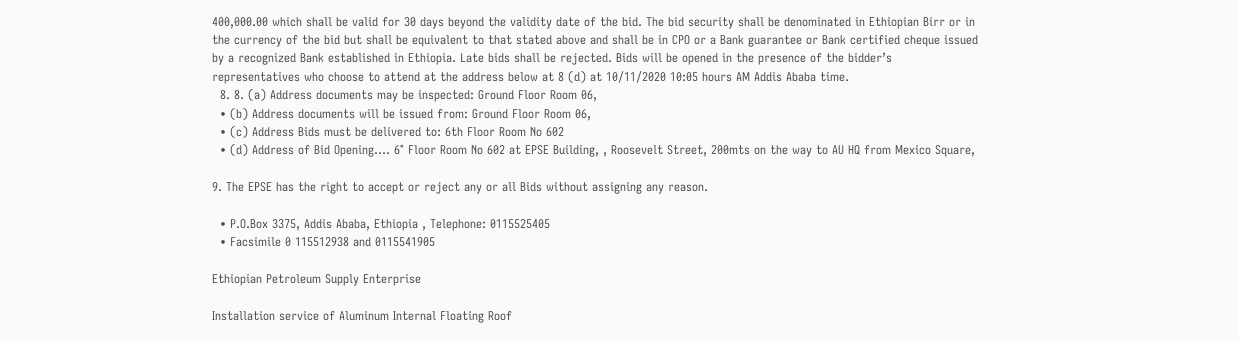400,000.00 which shall be valid for 30 days beyond the validity date of the bid. The bid security shall be denominated in Ethiopian Birr or in the currency of the bid but shall be equivalent to that stated above and shall be in CPO or a Bank guarantee or Bank certified cheque issued by a recognized Bank established in Ethiopia. Late bids shall be rejected. Bids will be opened in the presence of the bidder’s representatives who choose to attend at the address below at 8 (d) at 10/11/2020 10:05 hours AM Addis Ababa time.
  8. 8. (a) Address documents may be inspected: Ground Floor Room 06,
  • (b) Address documents will be issued from: Ground Floor Room 06,
  • (c) Address Bids must be delivered to: 6th Floor Room No 602
  • (d) Address of Bid Opening…. 6° Floor Room No 602 at EPSE Building, , Roosevelt Street, 200mts on the way to AU HQ from Mexico Square,

9. The EPSE has the right to accept or reject any or all Bids without assigning any reason.

  • P.O.Box 3375, Addis Ababa, Ethiopia , Telephone: 0115525405
  • Facsimile 0 115512938 and 0115541905

Ethiopian Petroleum Supply Enterprise

Installation service of Aluminum Internal Floating Roof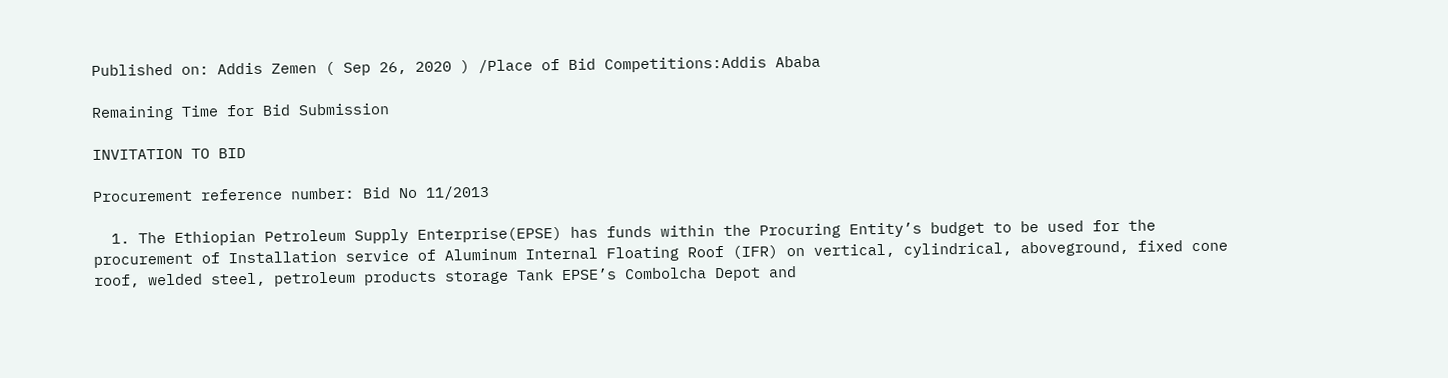Published on: Addis Zemen ( Sep 26, 2020 ) /Place of Bid Competitions:Addis Ababa

Remaining Time for Bid Submission

INVITATION TO BID

Procurement reference number: Bid No 11/2013

  1. The Ethiopian Petroleum Supply Enterprise(EPSE) has funds within the Procuring Entity’s budget to be used for the procurement of Installation service of Aluminum Internal Floating Roof (IFR) on vertical, cylindrical, aboveground, fixed cone roof, welded steel, petroleum products storage Tank EPSE’s Combolcha Depot and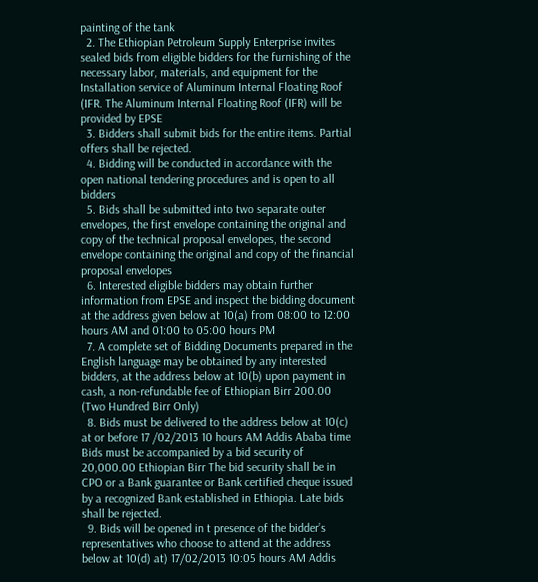painting of the tank
  2. The Ethiopian Petroleum Supply Enterprise invites sealed bids from eligible bidders for the furnishing of the necessary labor, materials, and equipment for the Installation service of Aluminum Internal Floating Roof (IFR. The Aluminum Internal Floating Roof (IFR) will be provided by EPSE
  3. Bidders shall submit bids for the entire items. Partial offers shall be rejected.
  4. Bidding will be conducted in accordance with the open national tendering procedures and is open to all bidders
  5. Bids shall be submitted into two separate outer envelopes, the first envelope containing the original and copy of the technical proposal envelopes, the second envelope containing the original and copy of the financial proposal envelopes
  6. Interested eligible bidders may obtain further information from EPSE and inspect the bidding document at the address given below at 10(a) from 08:00 to 12:00 hours AM and 01:00 to 05:00 hours PM
  7. A complete set of Bidding Documents prepared in the English language may be obtained by any interested bidders, at the address below at 10(b) upon payment in cash, a non-refundable fee of Ethiopian Birr 200.00 (Two Hundred Birr Only)
  8. Bids must be delivered to the address below at 10(c) at or before 17 /02/2013 10 hours AM Addis Ababa time Bids must be accompanied by a bid security of 20,000.00 Ethiopian Birr The bid security shall be in CPO or a Bank guarantee or Bank certified cheque issued by a recognized Bank established in Ethiopia. Late bids shall be rejected.
  9. Bids will be opened in t presence of the bidder’s representatives who choose to attend at the address below at 10(d) at) 17/02/2013 10:05 hours AM Addis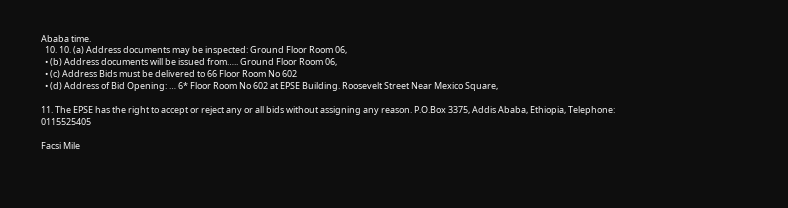Ababa time.
  10. 10. (a) Address documents may be inspected: Ground Floor Room 06,
  • (b) Address documents will be issued from….. Ground Floor Room 06,
  • (c) Address Bids must be delivered to 66 Floor Room No 602
  • (d) Address of Bid Opening: … 6* Floor Room No 602 at EPSE Building. Roosevelt Street Near Mexico Square,

11. The EPSE has the right to accept or reject any or all bids without assigning any reason. P.O.Box 3375, Addis Ababa, Ethiopia, Telephone: 0115525405

Facsi Mile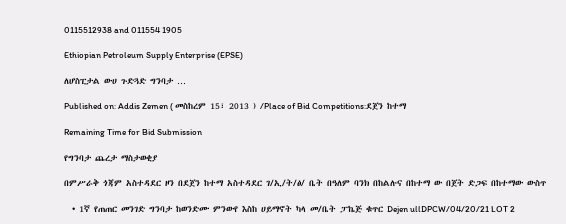0115512938 and 011554 1905

Ethiopian Petroleum Supply Enterprise (EPSE)

ለሆስፒታል ውሀ ጉድጓድ ግንባታ …

Published on: Addis Zemen ( መስከረም 15፣ 2013 ) /Place of Bid Competitions:ደጀን ከተማ

Remaining Time for Bid Submission

የግንባታ ጨረታ ማስታወቂያ

በምሥራቅ ጎጃም አስተዳደር ዞን በደጀን ከተማ አስተዳደር ገ/ኢ/ት/ፅ/ ቤት በዓለም ባንክ በከልሉና በከተማ ው በጀት ድጋፍ በከተማው ውስጥ

  • 1ኛ የጠጠር መንገድ ግንባታ ከወንድሙ ምንውየ እስከ ሀይማኖት ካላ መ/ቤት ፓኬጅ ቁጥር Dejen ullDPCW/04/20/21 LOT 2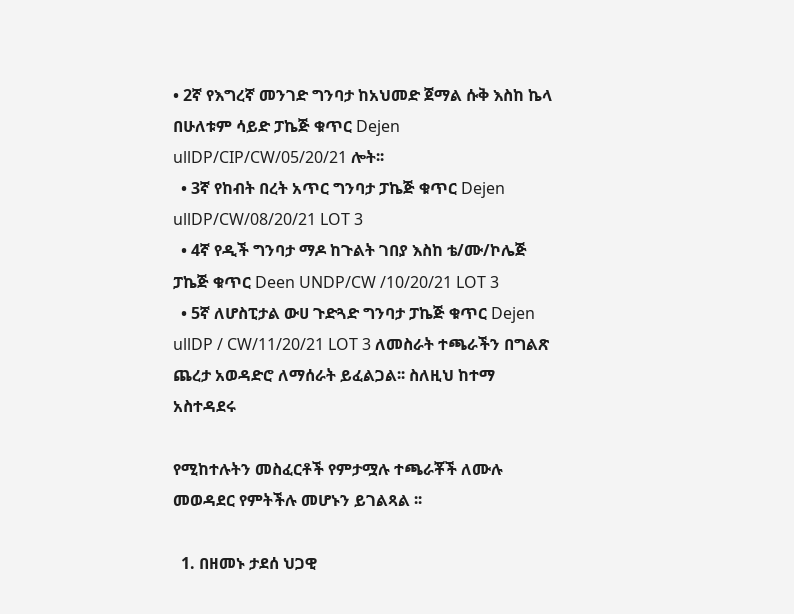• 2ኛ የእግረኛ መንገድ ግንባታ ከአህመድ ጀማል ሱቅ እስከ ኬላ በሁለቱም ሳይድ ፓኬጅ ቁጥር Dejen ullDP/CIP/CW/05/20/21 ሎት፡፡
  • 3ኛ የከብት በረት አጥር ግንባታ ፓኬጅ ቁጥር Dejen ullDP/CW/08/20/21 LOT 3
  • 4ኛ የዲች ግንባታ ማዶ ከጉልት ገበያ እስከ ቴ/ሙ/ኮሌጅ ፓኬጅ ቁጥር Deen UNDP/CW /10/20/21 LOT 3
  • 5ኛ ለሆስፒታል ውሀ ጉድጓድ ግንባታ ፓኬጅ ቁጥር Dejen  ullDP / CW/11/20/21 LOT 3 ለመስራት ተጫራችን በግልጽ ጨረታ አወዳድሮ ለማሰራት ይፈልጋል፡፡ ስለዚህ ከተማ አስተዳደሩ

የሚከተሉትን መስፈርቶች የምታሟሉ ተጫራቾች ለሙሉ መወዳደር የምትችሉ መሆኑን ይገልጻል ፡፡

  1. በዘመኑ ታደሰ ህጋዊ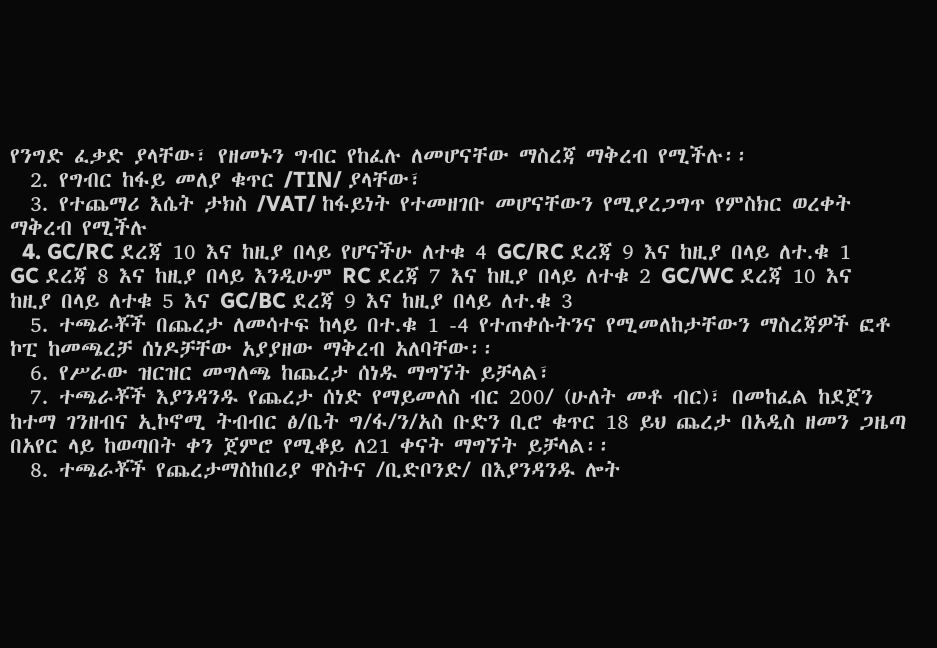የንግድ ፈቃድ ያላቸው፣ የዘመኑን ግብር የከፈሉ ለመሆናቸው ማስረጃ ማቅረብ የሚችሉ፡፡
  2. የግብር ከፋይ መለያ ቁጥር /TIN/ ያላቸው፣
  3. የተጨማሪ እሴት ታክስ /VAT/ ከፋይነት የተመዘገቡ መሆናቸውን የሚያረጋግጥ የምስክር ወረቀት ማቅረብ የሚችሉ
  4. GC/RC ደረጃ 10 እና ከዚያ በላይ የሆናችሁ ለተቁ 4 GC/RC ደረጃ 9 እና ከዚያ በላይ ለተ.ቁ 1 GC ደረጃ 8 እና ከዚያ በላይ እንዲሁም RC ደረጃ 7 እና ከዚያ በላይ ለተቁ 2 GC/WC ደረጃ 10 እና ከዚያ በላይ ለተቁ 5 እና GC/BC ደረጃ 9 እና ከዚያ በላይ ለተ.ቁ 3
  5. ተጫራቾች በጨረታ ለመሳተፍ ከላይ በተ.ቁ 1 -4 የተጠቀሱትንና የሚመለከታቸውን ማስረጃዎች ፎቶ ኮፒ ከመጫረቻ ሰነዶቻቸው አያያዘው ማቅረብ አለባቸው፡፡
  6. የሥራው ዝርዝር መግለጫ ከጨረታ ሰነዱ ማግኘት ይቻላል፣
  7. ተጫራቾች እያንዳንዱ የጨረታ ሰነድ የማይመለስ ብር 200/ (ሁለት መቶ ብር)፣ በመከፈል ከደጀን ከተማ ገንዘብና ኢኮኖሚ ትብብር ፅ/ቤት ግ/ፋ/ን/አስ ቡድን ቢሮ ቁጥር 18 ይህ ጨረታ በአዲስ ዘመን ጋዜጣ በአየር ላይ ከወጣበት ቀን ጀምሮ የሚቆይ ለ21 ቀናት ማግኘት ይቻላል፡፡
  8. ተጫራቾች የጨረታማስከበሪያ ዋስትና /ቢድቦንድ/ በእያንዳንዱ ሎት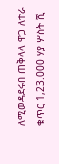ለሚወዳደሩበ ጠቅላላ ዋጋ ለተራ ቁጥር 1,23.000 ሃያ ሦስት ሺ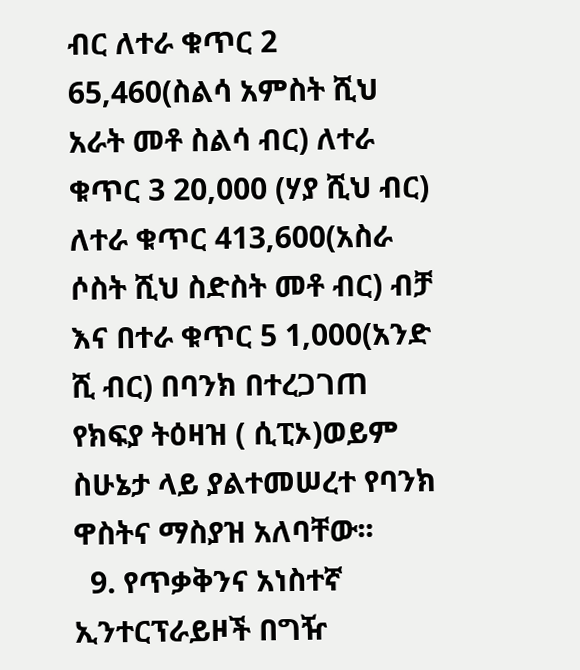ብር ለተራ ቁጥር 2 65,460(ስልሳ አምስት ሺህ አራት መቶ ስልሳ ብር) ለተራ ቁጥር 3 20,000 (ሃያ ሺህ ብር) ለተራ ቁጥር 413,600(አስራ ሶስት ሺህ ስድስት መቶ ብር) ብቻ እና በተራ ቁጥር 5 1,000(አንድ ሺ ብር) በባንክ በተረጋገጠ የክፍያ ትዕዛዝ ( ሲፒኦ)ወይም ስሁኔታ ላይ ያልተመሠረተ የባንክ ዋስትና ማስያዝ አለባቸው፡፡
  9. የጥቃቅንና አነስተኛ ኢንተርፕራይዞች በግዥ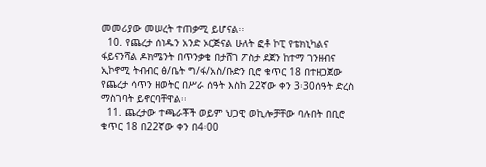መመሪያው መሠረት ተጠቃሚ ይሆናል፡፡
  10. የጨረታ ሰነዱን አንድ ኦርጅናል ሁለት ፎቶ ኮፒ የቴክኒካልና ፋይናንሻል ዶክሜንት በጥንቃቄ በታሸገ ፖስታ ደጀን ከተማ ገንዘብና ኢኮኖሚ ትብብር ፅ/ቤት ግ/ፋ/አስ/ቡድን ቢሮ ቁጥር 18 በተዘጋጀው የጨረታ ሳጥን ዘወትር በሥራ ሰዓት እስከ 22ኛው ቀን 3፡30ሰዓት ድረስ ማስገባት ይኖርባቸዋል፡፡
  11. ጨረታው ተጫራቾች ወይም ህጋዊ ወኪሎቻቸው ባሉበት በቢሮ ቁጥር 18 በ22ኛው ቀን በ4፡00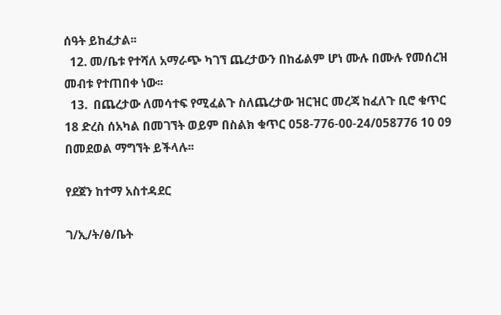ሰዓት ይከፈታል፡፡
  12. መ/ቤቱ የተሻለ አማራጭ ካገኘ ጨረታውን በከፊልም ሆነ ሙሉ በሙሉ የመሰረዝ መብቱ የተጠበቀ ነው፡፡
  13.  በጨረታው ለመሳተፍ የሚፈልጉ ስለጨረታው ዝርዝር መረጃ ከፈለጉ ቢሮ ቁጥር 18 ድረስ ሰአካል በመገኘት ወይም በስልክ ቁጥር 058-776-00-24/058776 10 09 በመደወል ማግኘት ይችላሉ፡፡

የደጀን ከተማ አስተዳደር

ገ/ኢ/ት/ፅ/ቤት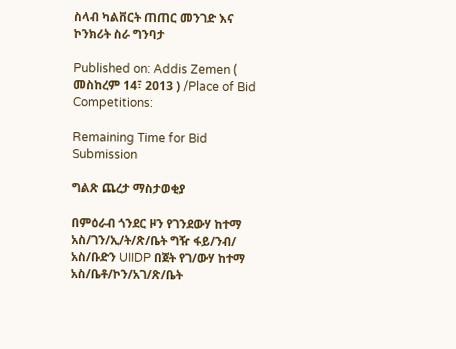ስላብ ካልቨርት ጠጠር መንገድ እና ኮንክሪት ስራ ግንባታ

Published on: Addis Zemen ( መስከረም 14፣ 2013 ) /Place of Bid Competitions:

Remaining Time for Bid Submission

ግልጽ ጨረታ ማስታወቂያ

በምዕራብ ጎንደር ዞን የገንደውሃ ከተማ አስ/ገን/ኢ/ት/ጽ/ቤት ግዥ ፋይ/ንብ/ አስ/ቡድን UIIDP በጀት የገ/ውሃ ከተማ አስ/ቤቶ/ኮን/አገ/ጽ/ቤት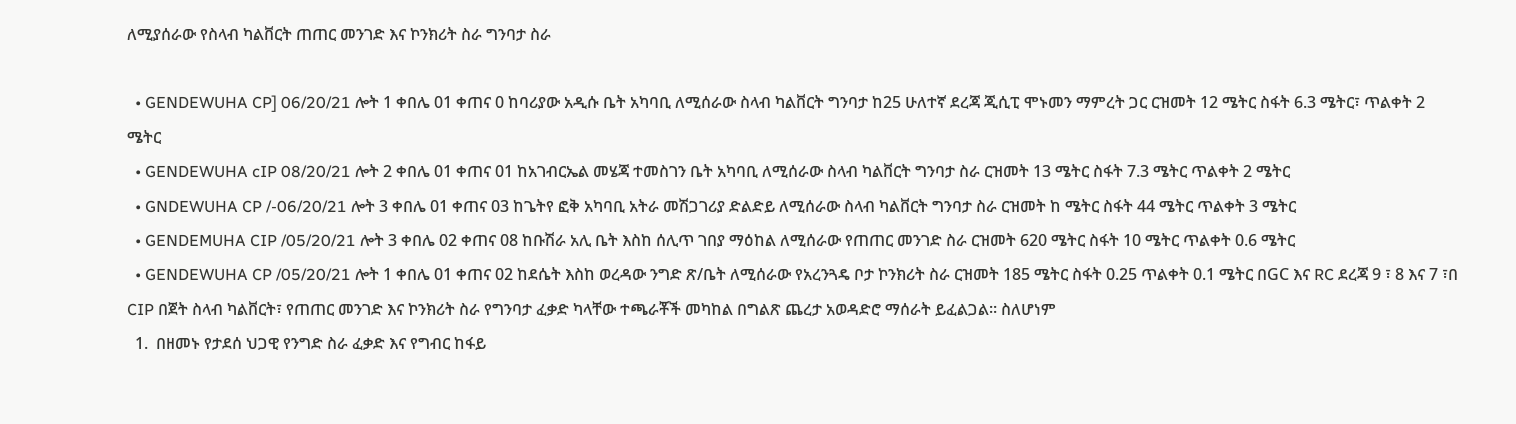ለሚያሰራው የስላብ ካልቨርት ጠጠር መንገድ እና ኮንክሪት ስራ ግንባታ ስራ

  • GENDEWUHA CP] 06/20/21 ሎት 1 ቀበሌ 01 ቀጠና 0 ከባሪያው አዲሱ ቤት አካባቢ ለሚሰራው ስላብ ካልቨርት ግንባታ ከ25 ሁለተኛ ደረጃ ጂሲፒ ሞኑመን ማምረት ጋር ርዝመት 12 ሜትር ስፋት 6.3 ሜትር፣ ጥልቀት 2 ሜትር
  • GENDEWUHA cIP 08/20/21 ሎት 2 ቀበሌ 01 ቀጠና 01 ከአገብርኤል መሄጃ ተመስገን ቤት አካባቢ ለሚሰራው ስላብ ካልቨርት ግንባታ ስራ ርዝመት 13 ሜትር ስፋት 7.3 ሜትር ጥልቀት 2 ሜትር
  • GNDEWUHA CP /-06/20/21 ሎት 3 ቀበሌ 01 ቀጠና 03 ከጌትየ ፎቅ አካባቢ አትራ መሽጋገሪያ ድልድይ ለሚሰራው ስላብ ካልቨርት ግንባታ ስራ ርዝመት ከ ሜትር ስፋት 44 ሜትር ጥልቀት 3 ሜትር
  • GENDEMUHA CIP /05/20/21 ሎት 3 ቀበሌ 02 ቀጠና 08 ከቡሽራ አሊ ቤት እስከ ሰሊጥ ገበያ ማዕከል ለሚሰራው የጠጠር መንገድ ስራ ርዝመት 620 ሜትር ስፋት 10 ሜትር ጥልቀት 0.6 ሜትር
  • GENDEWUHA CP /05/20/21 ሎት 1 ቀበሌ 01 ቀጠና 02 ከደሴት እስከ ወረዳው ንግድ ጽ/ቤት ለሚሰራው የአረንጓዴ ቦታ ኮንክሪት ስራ ርዝመት 185 ሜትር ስፋት 0.25 ጥልቀት 0.1 ሜትር በGC እና RC ደረጃ 9 ፣ 8 እና 7 ፣በ CIP በጀት ስላብ ካልቨርት፣ የጠጠር መንገድ እና ኮንክሪት ስራ የግንባታ ፈቃድ ካላቸው ተጫራቾች መካከል በግልጽ ጨረታ አወዳድሮ ማሰራት ይፈልጋል። ስለሆነም
  1.  በዘመኑ የታደሰ ህጋዊ የንግድ ስራ ፈቃድ እና የግብር ከፋይ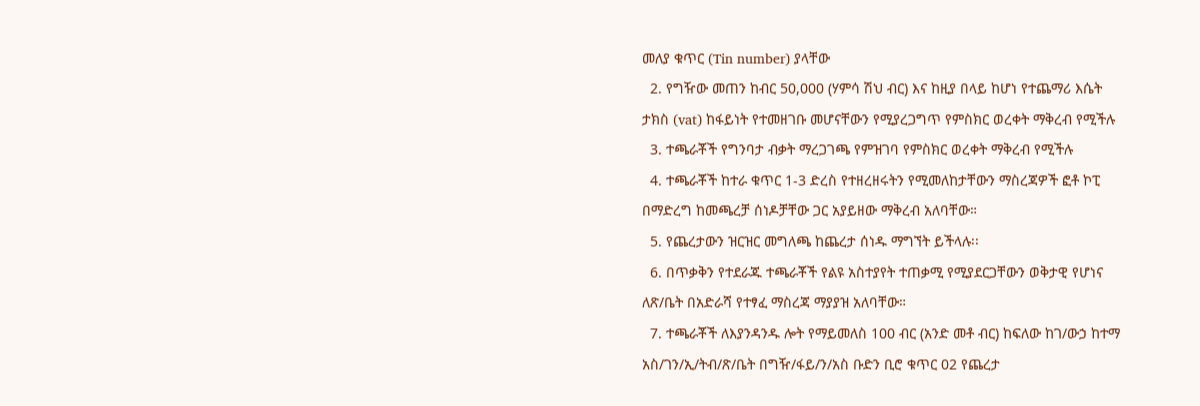መለያ ቁጥር (Tin number) ያላቸው
  2. የግዥው መጠን ከብር 50,000 (ሃምሳ ሽህ ብር) እና ከዚያ በላይ ከሆነ የተጨማሪ እሴት ታክስ (vat) ከፋይነት የተመዘገቡ መሆናቸውን የሚያረጋግጥ የምስክር ወረቀት ማቅረብ የሚችሉ
  3. ተጫራቾች የግንባታ ብቃት ማረጋገጫ የምዝገባ የምስክር ወረቀት ማቅረብ የሚችሉ
  4. ተጫራቾች ከተራ ቁጥር 1-3 ድረስ የተዘረዘሩትን የሚመለከታቸውን ማስረጃዎች ፎቶ ኮፒ በማድረግ ከመጫረቻ ሰነዶቻቸው ጋር አያይዘው ማቅረብ አለባቸው።
  5. የጨረታውን ዝርዝር መግለጫ ከጨረታ ሰነዱ ማግኘት ይችላሉ፡፡
  6. በጥቃቅን የተደራጁ ተጫራቾች የልዩ አስተያየት ተጠቃሚ የሚያደርጋቸውን ወቅታዊ የሆነና ለጽ/ቤት በአድራሻ የተፃፈ ማስረጃ ማያያዝ አለባቸው።
  7. ተጫራቾች ለእያንዳንዱ ሎት የማይመለስ 100 ብር (አንድ መቶ ብር) ከፍለው ከገ/ውኃ ከተማ አስ/ገን/ኢ/ትብ/ጽ/ቤት በግዥ/ፋይ/ን/አስ ቡድን ቢሮ ቁጥር 02 የጨረታ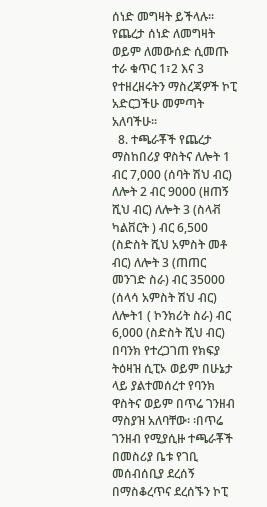ሰነድ መግዛት ይችላሉ፡፡የጨረታ ሰነድ ለመግዛት ወይም ለመውሰድ ሲመጡ ተራ ቁጥር 1፣2 እና 3 የተዘረዘሩትን ማስረጃዎች ኮፒ አድርጋችሁ መምጣት አለባችሁ፡፡
  8. ተጫራቾች የጨረታ ማስከበሪያ ዋስትና ለሎት 1 ብር 7,000 (ሰባት ሽህ ብር) ለሎት 2 ብር 9000 (ዘጠኝ ሺህ ብር) ለሎት 3 (ስላቭ ካልቨርት ) ብር 6,500 (ስድስት ሺህ አምስት መቶ ብር) ለሎት 3 (ጠጠር መንገድ ስራ) ብር 35000 (ሰላሳ አምስት ሽህ ብር) ለሎት1 ( ኮንክሪት ስራ) ብር 6,000 (ስድስት ሺህ ብር) በባንክ የተረጋገጠ የክፍያ ትዕዛዝ ሲፒኦ ወይም በሁኔታ ላይ ያልተመሰረተ የባንክ ዋስትና ወይም በጥሬ ገንዘብ ማስያዝ አለባቸው፡ ፡በጥሬ ገንዘብ የሚያሲዙ ተጫራቾች በመስሪያ ቤቱ የገቢ መሰብሰቢያ ደረሰኝ በማስቆረጥና ደረሰኙን ኮፒ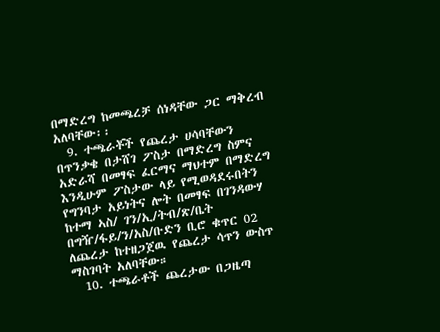በማድረግ ከመጫረቻ ሰነዳቸው ጋር ማቅረብ አለባቸው፡፡
  9. ተጫራቾች የጨረታ ሀሳባቸውን በጥንቃቄ በታሸገ ፖስታ በማድረግ ስምና አድራሻ በመፃፍ ፈርማና ማህተም በማድረግ እንዲሁም ፖስታው ላይ የሚወዳደሩበትን የግንባታ አይነትና ሎት በመፃፍ በገንዳውሃ ከተማ ኣስ/ ገን/ኢ/ትብ/ጽ/ቤት በግዥ/ፋይ/ን/አስ/ቡድን ቢሮ ቁጥር 02 ለጨረታ ከተዘጋጀዉ የጨረታ ሳጥን ውስጥ ማስገባት አለባቸው።
  10. ተጫራቶች ጨረታው በጋዜጣ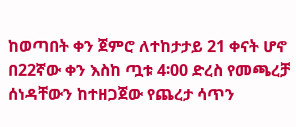ከወጣበት ቀን ጀምሮ ለተከታታይ 21 ቀናት ሆኖ በ22ኛው ቀን እስከ ጧቱ 4፡00 ድረስ የመጫረቻ ሰነዳቸውን ከተዘጋጀው የጨረታ ሳጥን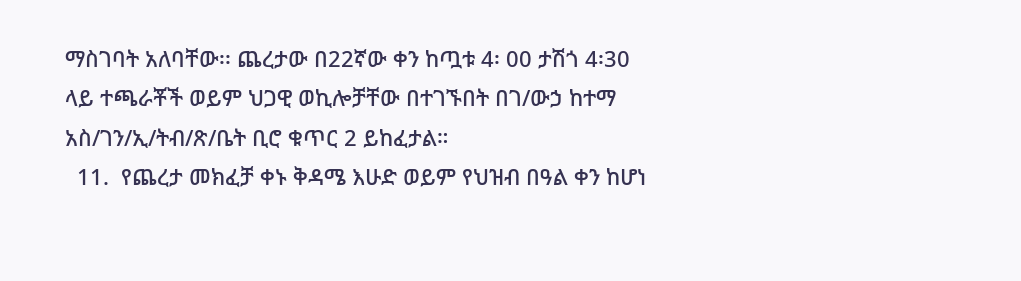ማስገባት አለባቸው፡፡ ጨረታው በ22ኛው ቀን ከጧቱ 4፡ 00 ታሽጎ 4፡30 ላይ ተጫራቾች ወይም ህጋዊ ወኪሎቻቸው በተገኙበት በገ/ውኃ ከተማ አስ/ገን/ኢ/ትብ/ጽ/ቤት ቢሮ ቁጥር 2 ይከፈታል።
  11.  የጨረታ መክፈቻ ቀኑ ቅዳሜ እሁድ ወይም የህዝብ በዓል ቀን ከሆነ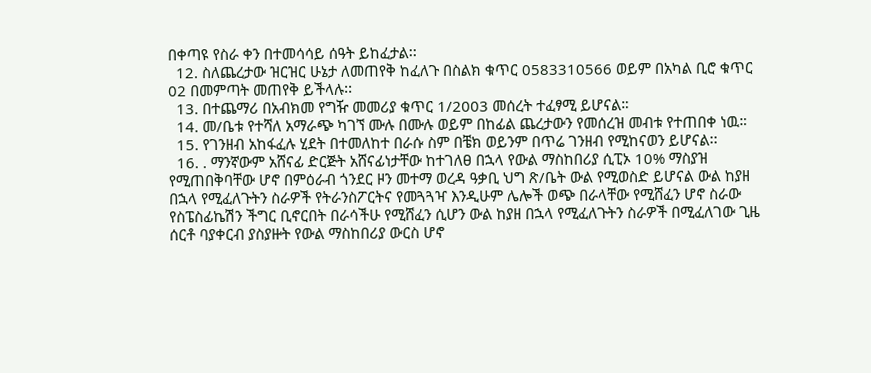በቀጣዩ የስራ ቀን በተመሳሳይ ሰዓት ይከፈታል፡፡
  12. ስለጨረታው ዝርዝር ሁኔታ ለመጠየቅ ከፈለጉ በስልክ ቁጥር 0583310566 ወይም በአካል ቢሮ ቁጥር 02 በመምጣት መጠየቅ ይችላሉ፡፡
  13. በተጨማሪ በአብክመ የግዥ መመሪያ ቁጥር 1/2003 መሰረት ተፈፃሚ ይሆናል።
  14. መ/ቤቱ የተሻለ አማራጭ ካገኘ ሙሉ በሙሉ ወይም በከፊል ጨረታውን የመሰረዝ መብቱ የተጠበቀ ነዉ።
  15. የገንዘብ አከፋፈሉ ሂደት በተመለከተ በራሱ ስም በቼክ ወይንም በጥሬ ገንዘብ የሚከናወን ይሆናል፡፡
  16. . ማንኛውም አሸናፊ ድርጅት አሸናፊነታቸው ከተገለፀ በኋላ የውል ማስከበሪያ ሲፒኦ 10% ማስያዝ የሚጠበቅባቸው ሆኖ በምዕራብ ጎንደር ዞን መተማ ወረዳ ዓቃቢ ህግ ጽ/ቤት ውል የሚወስድ ይሆናል ውል ከያዘ በኋላ የሚፈለጉትን ስራዎች የትራንስፖርትና የመጓጓዣ እንዲሁም ሌሎች ወጭ በራላቸው የሚሸፈን ሆኖ ስራው የስፔስፊኬሽን ችግር ቢኖርበት በራሳችሁ የሚሸፈን ሲሆን ውል ከያዘ በኋላ የሚፈለጉትን ስራዎች በሚፈለገው ጊዜ ሰርቶ ባያቀርብ ያስያዙት የውል ማስከበሪያ ውርስ ሆኖ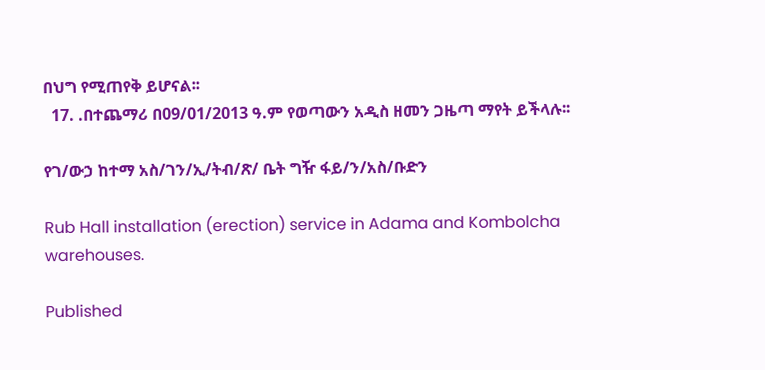በህግ የሚጠየቅ ይሆናል፡፡
  17. .በተጨማሪ በ09/01/2013 ዓ.ም የወጣውን አዲስ ዘመን ጋዜጣ ማየት ይችላሉ፡፡

የገ/ውኃ ከተማ አስ/ገን/ኢ/ትብ/ጽ/ ቤት ግዥ ፋይ/ን/አስ/ቡድን

Rub Hall installation (erection) service in Adama and Kombolcha warehouses.

Published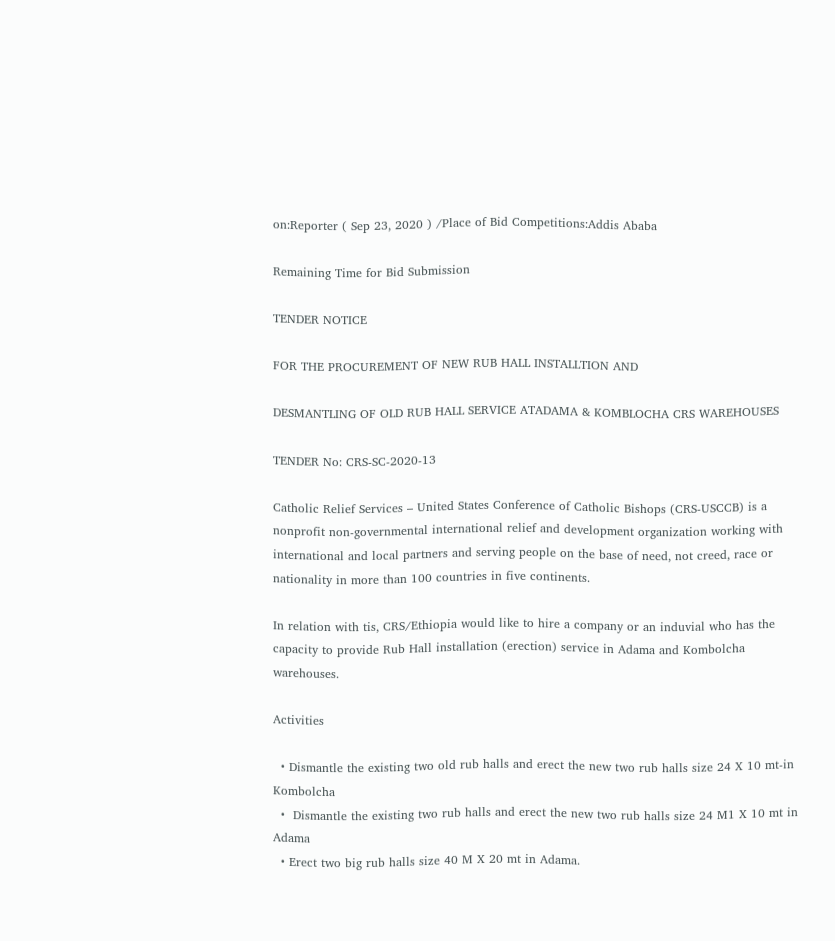on:Reporter ( Sep 23, 2020 ) /Place of Bid Competitions:Addis Ababa

Remaining Time for Bid Submission

TENDER NOTICE

FOR THE PROCUREMENT OF NEW RUB HALL INSTALLTION AND

DESMANTLING OF OLD RUB HALL SERVICE ATADAMA & KOMBLOCHA CRS WAREHOUSES

TENDER No: CRS-SC-2020-13

Catholic Relief Services – United States Conference of Catholic Bishops (CRS-USCCB) is a nonprofit non-governmental international relief and development organization working with international and local partners and serving people on the base of need, not creed, race or nationality in more than 100 countries in five continents.

In relation with tis, CRS/Ethiopia would like to hire a company or an induvial who has the capacity to provide Rub Hall installation (erection) service in Adama and Kombolcha warehouses.

Activities

  • Dismantle the existing two old rub halls and erect the new two rub halls size 24 X 10 mt-in Kombolcha
  •  Dismantle the existing two rub halls and erect the new two rub halls size 24 M1 X 10 mt in Adama
  • Erect two big rub halls size 40 M X 20 mt in Adama.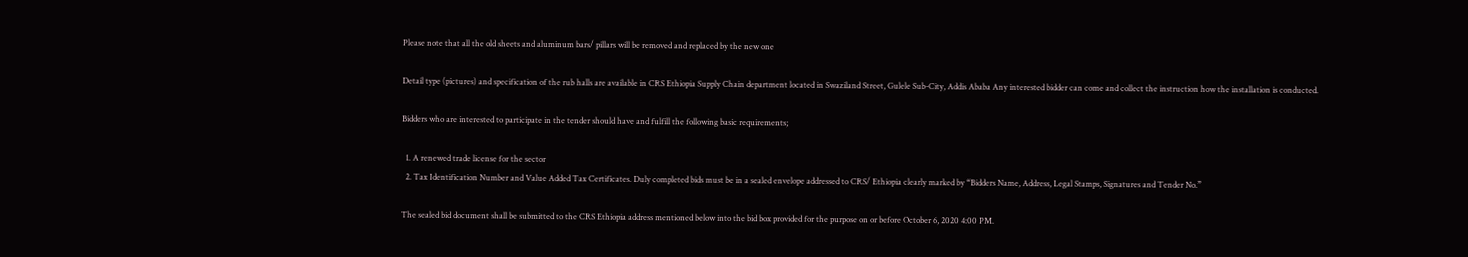Please note that all the old sheets and aluminum bars/ pillars will be removed and replaced by the new one

Detail type (pictures) and specification of the rub halls are available in CRS Ethiopia Supply Chain department located in Swaziland Street, Gulele Sub-City, Addis Ababa Any interested bidder can come and collect the instruction how the installation is conducted.

Bidders who are interested to participate in the tender should have and fulfill the following basic requirements;

  1. A renewed trade license for the sector
  2. Tax Identification Number and Value Added Tax Certificates. Duly completed bids must be in a sealed envelope addressed to CRS/ Ethiopia clearly marked by “Bidders Name, Address, Legal Stamps, Signatures and Tender No.”

The sealed bid document shall be submitted to the CRS Ethiopia address mentioned below into the bid box provided for the purpose on or before October 6, 2020 4:00 PM.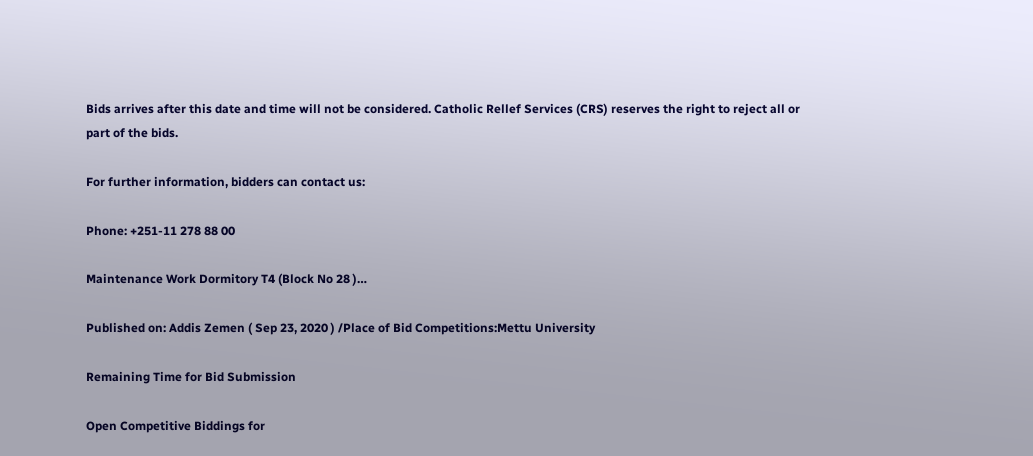Bids arrives after this date and time will not be considered. Catholic Rellef Services (CRS) reserves the right to reject all or part of the bids.

For further information, bidders can contact us:

Phone: +251-11 278 88 00

Maintenance Work Dormitory T4 (Block No 28 )…

Published on: Addis Zemen ( Sep 23, 2020 ) /Place of Bid Competitions:Mettu University

Remaining Time for Bid Submission

Open Competitive Biddings for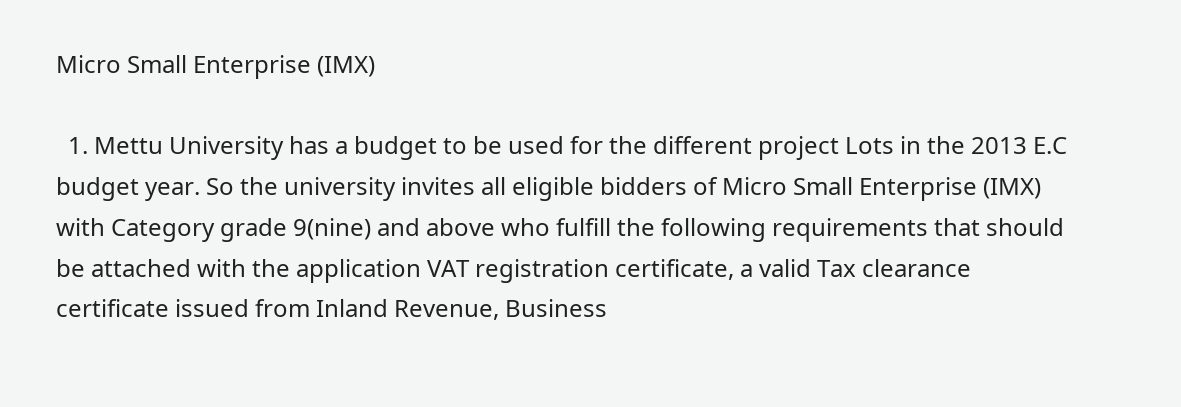Micro Small Enterprise (IMX)

  1. Mettu University has a budget to be used for the different project Lots in the 2013 E.C budget year. So the university invites all eligible bidders of Micro Small Enterprise (IMX) with Category grade 9(nine) and above who fulfill the following requirements that should be attached with the application VAT registration certificate, a valid Tax clearance certificate issued from Inland Revenue, Business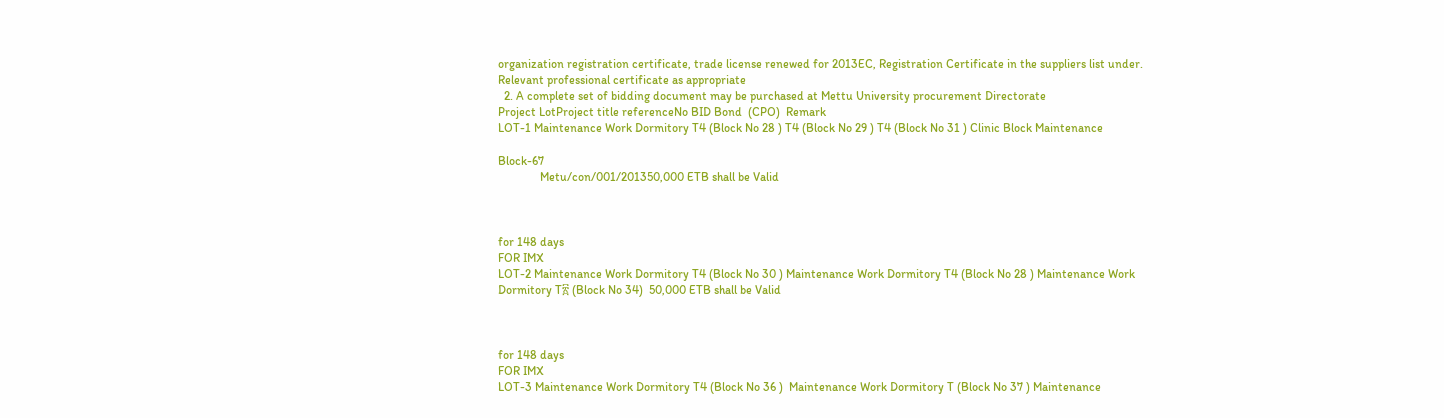organization registration certificate, trade license renewed for 2013EC, Registration Certificate in the suppliers list under. Relevant professional certificate as appropriate
  2. A complete set of bidding document may be purchased at Mettu University procurement Directorate
Project LotProject title referenceNo BID Bond  (CPO)  Remark
LOT-1 Maintenance Work Dormitory T4 (Block No 28 ) T4 (Block No 29 ) T4 (Block No 31 ) Clinic Block Maintenance

Block-67
              Metu/con/001/201350,000 ETB shall be Valid



for 148 days
FOR IMX
LOT-2 Maintenance Work Dormitory T4 (Block No 30 ) Maintenance Work Dormitory T4 (Block No 28 ) Maintenance Work Dormitory T፳ (Block No 34)  50,000 ETB shall be Valid



for 148 days
FOR IMX
LOT-3 Maintenance Work Dormitory T4 (Block No 36 )  Maintenance Work Dormitory T (Block No 37 ) Maintenance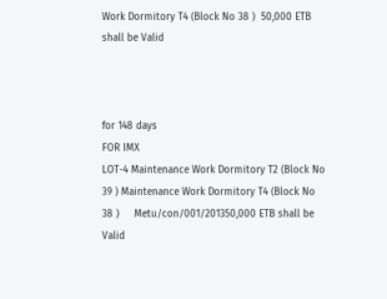Work Dormitory T4 (Block No 38 )  50,000 ETB shall be Valid



for 148 days
FOR IMX
LOT-4 Maintenance Work Dormitory T2 (Block No 39 ) Maintenance Work Dormitory T4 (Block No 38 )     Metu/con/001/201350,000 ETB shall be Valid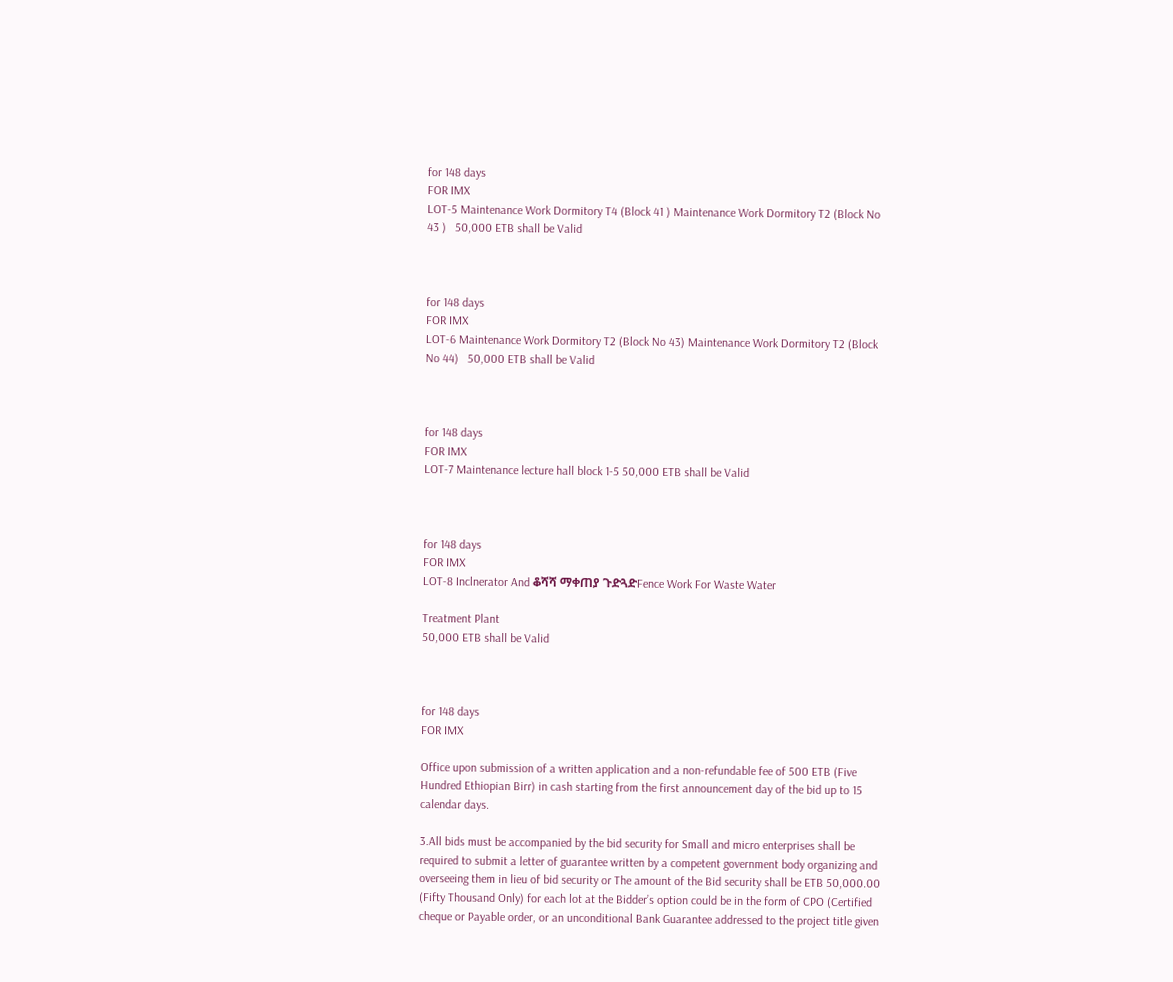for 148 days
FOR IMX
LOT-5 Maintenance Work Dormitory T4 (Block 41 ) Maintenance Work Dormitory T2 (Block No 43 )   50,000 ETB shall be Valid



for 148 days
FOR IMX
LOT-6 Maintenance Work Dormitory T2 (Block No 43) Maintenance Work Dormitory T2 (Block No 44)   50,000 ETB shall be Valid



for 148 days
FOR IMX
LOT-7 Maintenance lecture hall block 1-5 50,000 ETB shall be Valid



for 148 days
FOR IMX
LOT-8 Inclnerator And ቆሻሻ ማቀጠያ ጉድጓድFence Work For Waste Water

Treatment Plant
50,000 ETB shall be Valid



for 148 days
FOR IMX

Office upon submission of a written application and a non-refundable fee of 500 ETB (Five Hundred Ethiopian Birr) in cash starting from the first announcement day of the bid up to 15 calendar days.

3.All bids must be accompanied by the bid security for Small and micro enterprises shall be required to submit a letter of guarantee written by a competent government body organizing and overseeing them in lieu of bid security or The amount of the Bid security shall be ETB 50,000.00 (Fifty Thousand Only) for each lot at the Bidder’s option could be in the form of CPO (Certified cheque or Payable order, or an unconditional Bank Guarantee addressed to the project title given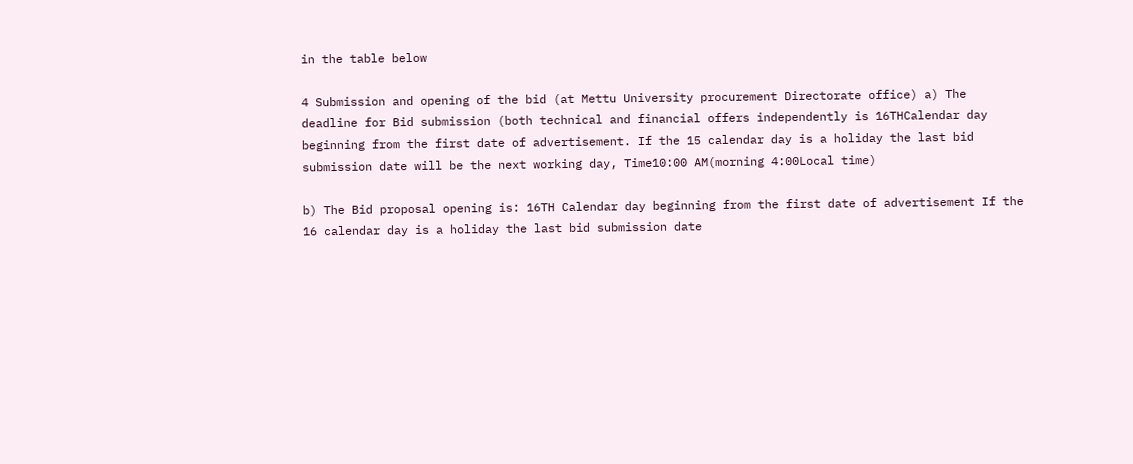in the table below

4 Submission and opening of the bid (at Mettu University procurement Directorate office) a) The deadline for Bid submission (both technical and financial offers independently is 16THCalendar day beginning from the first date of advertisement. If the 15 calendar day is a holiday the last bid submission date will be the next working day, Time10:00 AM(morning 4:00Local time)

b) The Bid proposal opening is: 16TH Calendar day beginning from the first date of advertisement If the 16 calendar day is a holiday the last bid submission date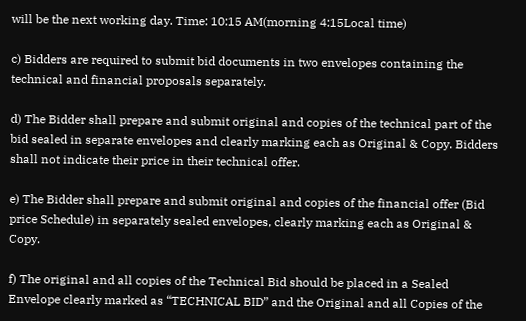will be the next working day. Time: 10:15 AM(morning 4:15Local time)

c) Bidders are required to submit bid documents in two envelopes containing the technical and financial proposals separately.

d) The Bidder shall prepare and submit original and copies of the technical part of the bid sealed in separate envelopes and clearly marking each as Original & Copy. Bidders shall not indicate their price in their technical offer.

e) The Bidder shall prepare and submit original and copies of the financial offer (Bid price Schedule) in separately sealed envelopes, clearly marking each as Original & Copy.

f) The original and all copies of the Technical Bid should be placed in a Sealed Envelope clearly marked as “TECHNICAL BID” and the Original and all Copies of the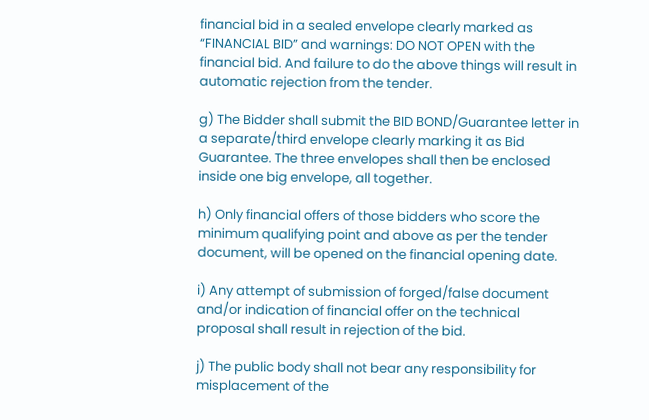financial bid in a sealed envelope clearly marked as “FINANCIAL BID” and warnings: DO NOT OPEN with the financial bid. And failure to do the above things will result in automatic rejection from the tender.

g) The Bidder shall submit the BID BOND/Guarantee letter in a separate/third envelope clearly marking it as Bid Guarantee. The three envelopes shall then be enclosed inside one big envelope, all together.

h) Only financial offers of those bidders who score the minimum qualifying point and above as per the tender document, will be opened on the financial opening date.

i) Any attempt of submission of forged/false document and/or indication of financial offer on the technical proposal shall result in rejection of the bid.

j) The public body shall not bear any responsibility for misplacement of the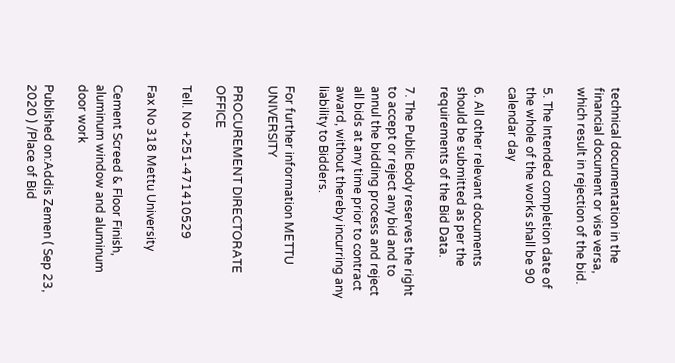technical documentation in the financial document or vise versa, which result in rejection of the bid.

5. The Intended completion date of the whole of the works shall be 90 calendar day

6. All other relevant documents should be submitted as per the requirements of the Bid Data.

7. The Public Body reserves the right to accept or reject any bid and to annul the bidding process and reject all bids at any time prior to contract award, without thereby incurring any liability to Bidders.

For further information METTU UNIVERSITY

PROCUREMENT DIRECTORATE OFFICE

Tell. No +251-471410529

Fax No 318 Mettu University

Cement Screed & Floor Finish, aluminum window and aluminum door work

Published on:Addis Zemen ( Sep 23, 2020 ) /Place of Bid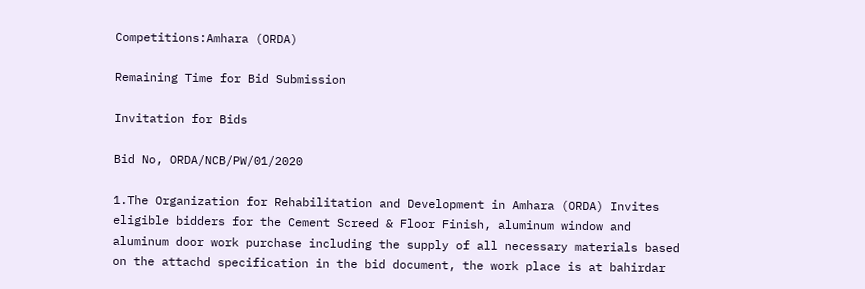Competitions:Amhara (ORDA)

Remaining Time for Bid Submission

Invitation for Bids

Bid No, ORDA/NCB/PW/01/2020

1.The Organization for Rehabilitation and Development in Amhara (ORDA) Invites eligible bidders for the Cement Screed & Floor Finish, aluminum window and aluminum door work purchase including the supply of all necessary materials based on the attachd specification in the bid document, the work place is at bahirdar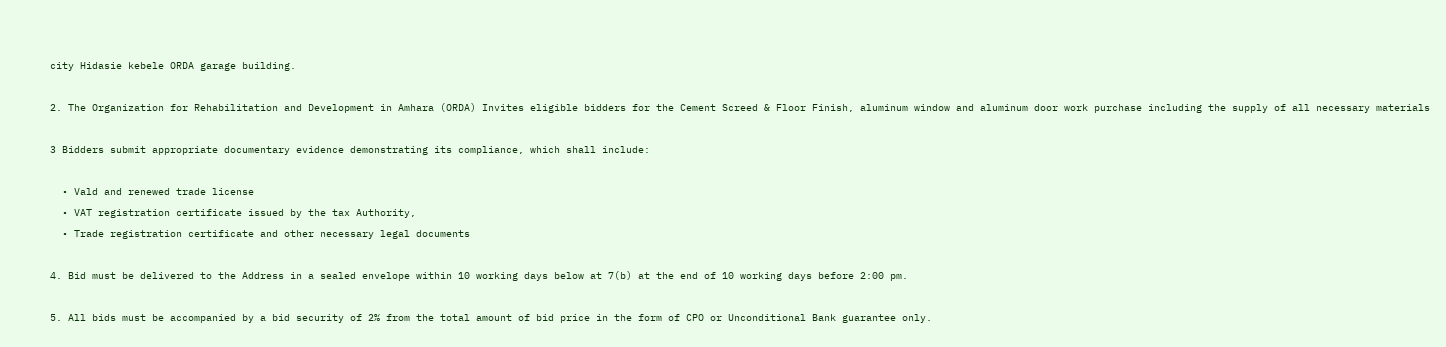city Hidasie kebele ORDA garage building.

2. The Organization for Rehabilitation and Development in Amhara (ORDA) Invites eligible bidders for the Cement Screed & Floor Finish, aluminum window and aluminum door work purchase including the supply of all necessary materials

3 Bidders submit appropriate documentary evidence demonstrating its compliance, which shall include:

  • Vald and renewed trade license
  • VAT registration certificate issued by the tax Authority,
  • Trade registration certificate and other necessary legal documents

4. Bid must be delivered to the Address in a sealed envelope within 10 working days below at 7(b) at the end of 10 working days before 2:00 pm.

5. All bids must be accompanied by a bid security of 2% from the total amount of bid price in the form of CPO or Unconditional Bank guarantee only.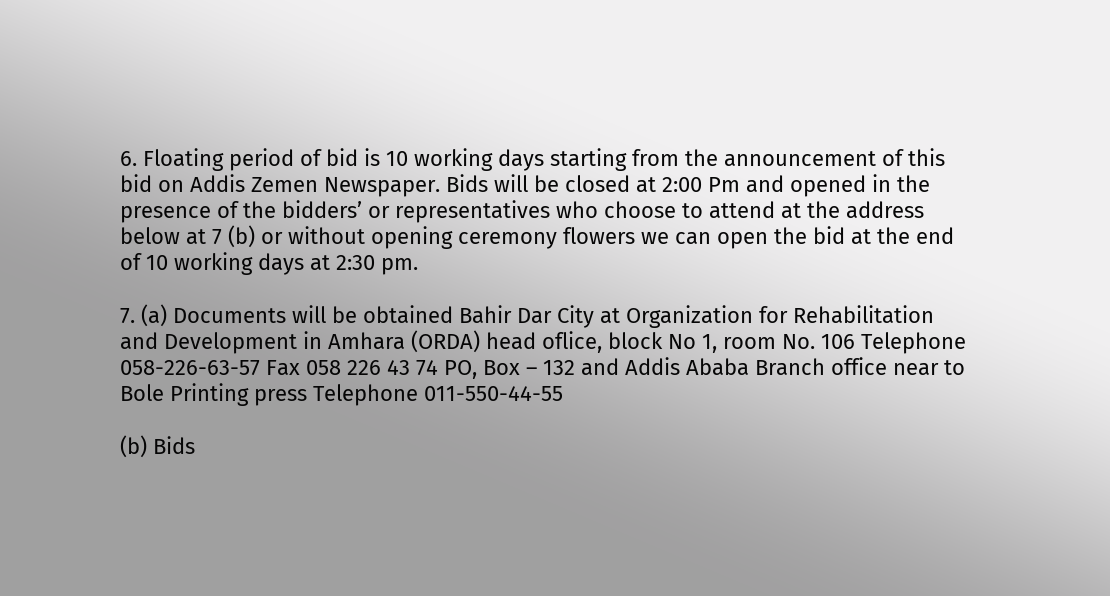6. Floating period of bid is 10 working days starting from the announcement of this bid on Addis Zemen Newspaper. Bids will be closed at 2:00 Pm and opened in the presence of the bidders’ or representatives who choose to attend at the address below at 7 (b) or without opening ceremony flowers we can open the bid at the end of 10 working days at 2:30 pm.

7. (a) Documents will be obtained Bahir Dar City at Organization for Rehabilitation and Development in Amhara (ORDA) head oflice, block No 1, room No. 106 Telephone 058-226-63-57 Fax 058 226 43 74 PO, Box – 132 and Addis Ababa Branch office near to Bole Printing press Telephone 011-550-44-55

(b) Bids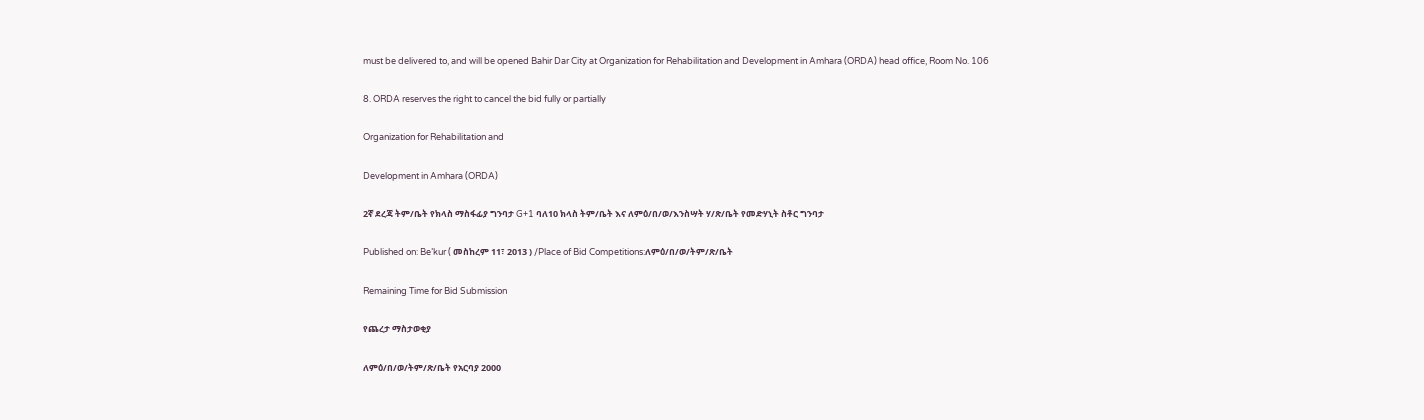must be delivered to, and will be opened Bahir Dar City at Organization for Rehabilitation and Development in Amhara (ORDA) head office, Room No. 106

8. ORDA reserves the right to cancel the bid fully or partially

Organization for Rehabilitation and

Development in Amhara (ORDA)

2ኛ ደረጃ ትም/ቤት የክላስ ማስፋፊያ ግንባታ G+1 ባለ10 ክላስ ትም/ቤት እና ለምዕ/በ/ወ/እንስሣት ሃ/ጽ/ቤት የመድሃኒት ስቶር ግንባታ

Published on: Be’kur ( መስከረም 11፣ 2013 ) /Place of Bid Competitions:ለምዕ/በ/ወ/ትም/ጽ/ቤት

Remaining Time for Bid Submission

የጨረታ ማስታወቂያ

ለምዕ/በ/ወ/ትም/ጽ/ቤት የአርባያ 2000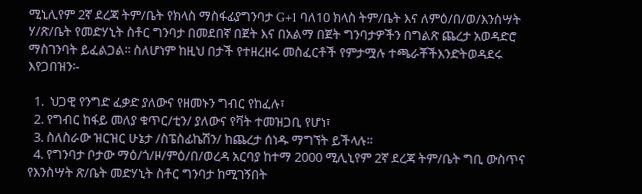ሚኒሊየም 2ኛ ደረጃ ትም/ቤት የክላስ ማስፋፊያግንባታ G+1 ባለ10 ክላስ ትም/ቤት እና ለምዕ/በ/ወ/እንስሣት ሃ/ጽ/ቤት የመድሃኒት ስቶር ግንባታ በመደበኛ በጀት እና በአልማ በጀት ግንባታዎችን በግልጽ ጨረታ አወዳድሮ ማስገንባት ይፈልጋል፡፡ ስለሆነም ከዚህ በታች የተዘረዘሩ መስፈርቶች የምታሟሉ ተጫራቾችእንድትወዳደሩ እየጋበዝን፡-

  1.  ህጋዊ የንግድ ፈቃድ ያለውና የዘመኑን ግብር የከፈሉ፣
  2. የግብር ከፋይ መለያ ቁጥር/ቲን/ ያለውና የቫት ተመዝጋቢ የሆነ፣
  3. ስለስራው ዝርዝር ሁኔታ /ስፔስፊኬሽን/ ከጨረታ ሰነዱ ማግኘት ይችላሉ፡፡
  4. የግንባታ ቦታው ማዕ/ጎ/ዞ/ምዕ/በ/ወረዳ አርባያ ከተማ 2000 ሚሊኒየም 2ኛ ደረጃ ትም/ቤት ግቢ ውስጥና የእንስሣት ጽ/ቤት መድሃኒት ስቶር ግንባታ ከሚገኝበት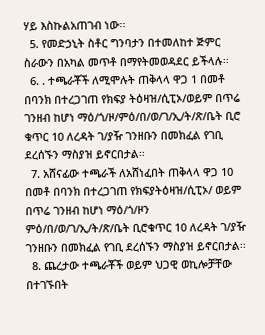ሃይ እስኩልአጠገብ ነው፡፡
  5. የመድኃኒት ስቶር ግንባታን በተመለከተ ጅምር ስራውን በአካል መጥቶ በማየትመወዳደር ይችላሉ፡፡
  6. . ተጫራቾች ለሚሞሉት ጠቅላላ ዋጋ 1 በመቶ በባንክ በተረጋገጠ የክፍያ ትዕዛዝ/ሲፒኦ/ወይም በጥሬ ገንዘብ ከሆነ ማዕ/ጎ/ዞ/ምዕ/በ/ወ/ገ/ኢ/ት/ጽ/ቤት ቢሮ ቁጥር 10 ለረዳት ገ/ያዥ ገንዘቡን በመክፈል የገቢ ደረሰኙን ማስያዝ ይኖርበታል፡፡
  7. አሸናፊው ተጫራች ለአሸነፈበት ጠቅላላ ዋጋ 10 በመቶ በባንክ በተረጋገጠ የክፍያትዕዛዝ/ሲፒኦ/ ወይም በጥሬ ገንዘብ ከሆነ ማዕ/ጎ/ዞን ምዕ/በ/ወ/ገ/ኢ/ት/ጽ/ቤት ቢሮቁጥር 10 ለረዳት ገ/ያዥ ገንዘቡን በመክፈል የገቢ ደረሰኙን ማስያዝ ይኖርበታል፡፡
  8. ጨረታው ተጫራቾች ወይም ህጋዊ ወኪሎቻቸው በተገኙበት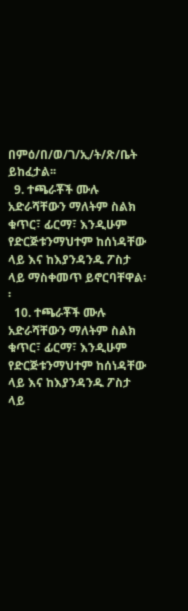በምዕ/በ/ወ/ገ/ኢ/ት/ጽ/ቤት ይከፈታል፡፡
  9. ተጫራቾች ሙሉ አድራሻቸውን ማለትም ስልክ ቁጥር፣ ፊርማ፣ እንዲሁም የድርጅቱንማህተም ከሰነዳቸው ላይ እና ከእያንዳንዱ ፖስታ ላይ ማስቀመጥ ይኖርባቸዋል፡፡
  10. ተጫራቾች ሙሉ አድራሻቸውን ማለትም ስልክ ቁጥር፣ ፊርማ፣ እንዲሁም የድርጅቱንማህተም ከሰነዳቸው ላይ እና ከእያንዳንዱ ፖስታ ላይ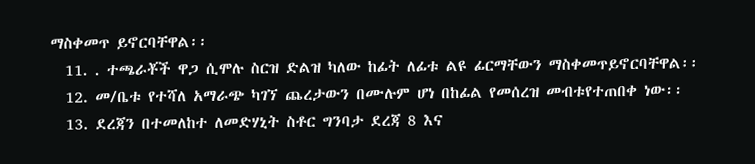ማስቀመጥ ይኖርባቸዋል፡፡
  11. . ተጫራቾች ዋጋ ሲሞሉ ስርዝ ድልዝ ካለው ከፊት ለፊቱ ልዩ ፊርማቸውን ማስቀመጥይኖርባቸዋል፡፡
  12. መ/ቤቱ የተሻለ አማራጭ ካገኘ ጨረታውን በሙሉም ሆነ በከፊል የመሰረዝ መብቱየተጠበቀ ነው፡፡
  13. ደረጃን በተመለከተ ለመድሃኒት ስቶር ግንባታ ደረጃ 8 እና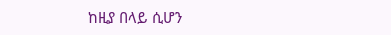ከዚያ በላይ ሲሆን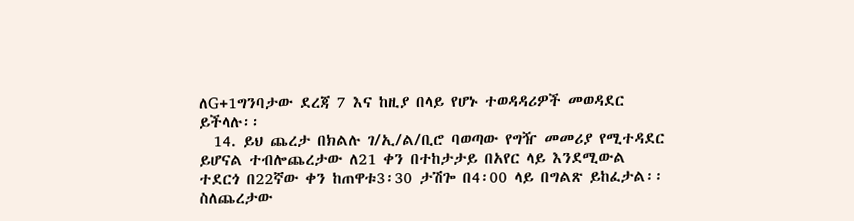ለG+1ግንባታው ደረጃ 7 እና ከዚያ በላይ የሆኑ ተወዳዳሪዎች መወዳደር ይችላሉ፡፡
  14. ይህ ጨረታ በክልሉ ገ/ኢ/ል/ቢሮ ባወጣው የግዥ መመሪያ የሚተዳደር ይሆናል ተብሎጨረታው ለ21 ቀን በተከታታይ በአየር ላይ እንደሚውል ተደርጎ በ22ኛው ቀን ከጠዋቱ3፡30 ታሽጐ በ4፡00 ላይ በግልጽ ይከፈታል፡፡ ስለጨረታው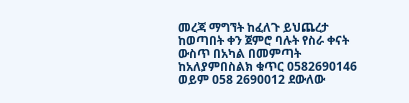መረጃ ማግኘት ከፈለጉ ይህጨረታ ከወጣበት ቀን ጀምሮ ባሉት የስራ ቀናት ውስጥ በአካል በመምጣት ከአለያምበስልክ ቁጥር 0582690146 ወይም 058 2690012 ደውለው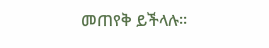መጠየቅ ይችላሉ፡፡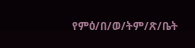የምዕ/በ/ወ/ትም/ጽ/ቤት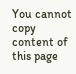You cannot copy content of this page